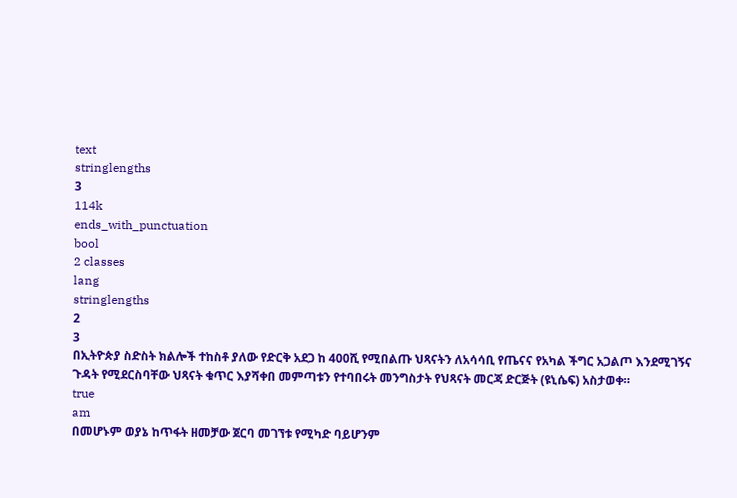text
stringlengths
3
114k
ends_with_punctuation
bool
2 classes
lang
stringlengths
2
3
በኢትዮጵያ ስድስት ክልሎች ተከስቶ ያለው የድርቅ አደጋ ከ 400ሺ የሚበልጡ ህጻናትን ለአሳሳቢ የጤናና የአካል ችግር አጋልጦ እንደሚገኝና ጉዳት የሚደርስባቸው ህጻናት ቁጥር እያሻቀበ መምጣቱን የተባበሩት መንግስታት የህጻናት መርጃ ድርጅት (ዩኒሴፍ) አስታወቀ።
true
am
በመሆኑም ወያኔ ከጥፋት ዘመቻው ጀርባ መገኘቱ የሚካድ ባይሆንም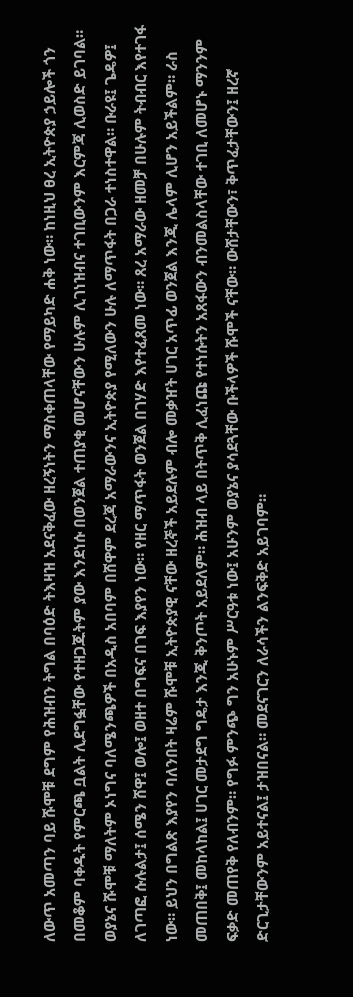ለውጥ አመጣን ባይ ሹሞቹ ደግም የሕዝብን ትግል በባዕድ ትእዛዝ አደናቅፈው ዘረኝነትን ማስቀጠላቸው የማይካድ ሐቅ ነው። ከነዚህ ፀረ ኢትዮጵያ ኃይሎች ጎን በመቆም ባቀዱት የምርጫ ቧልት ሊደግፏቸው የተዘጋጁትም ያው እንደነሱ በወንጀል ተጠያቂ መሆናቸውን ሁሉም ሊገነዝብና ተገቢውንም እርምጃ ሊወስድ ይገባል። ወያኔና ሹሞቹ ማለትም ኦነግና ባለሜንጫዎች በአዲስ አበባም በሸዋም ደረጃ አማራውንና ኢትዮጵያ የሚለውን ሁሉ ለማጥፋት በጋራ ተነስተዋል። ቡራዩ፤ ጌዴዎ፤ ለገጣፎ ሱሉልታ፤ ሰሜን ሸዋ፤ ወሎ፤ ወዘተ በግፍና በገፍ እያየን ነው። የዘር ማጥፋት ወንጀል በገሃድ እየተፈጸመ ነው። ጸረ አማራው ዘመቻ በሁሉም ትብብር እየተገፋ ነው። ይህን በግልጽ እያየን ባለንበት ዛሬም ሹሞቹ ኢትዮጵያዊ ናቸው ዘረኞች አይደሉም ብሎ መቃዠት ሀገር አጥፊ ወንጀል እንጂ ሌላም ሊሆን አይችልም። ራስ መጠበቅ፤ መከላከል፤ ሀገር መታደግ ግዴታ እንጂ ቅንጦት አይደለም። ሕዝብ ላይ በትጥቅ ሊፈነጩ የተነሱትን አጸፋውን ብንመልስላቸው ተገቢ ለመሆኑ ማንንም ፍቃድ መጠየቅ የለብንም። የግፉ ምንጭ ግን አሁኑም ሥርዓቱ ነው፤ አሁንም ወያኔና ያሳደጓቸው ቡችላዎች ሹሞች ናቸው። ውሸታቸውን፣ ቅጥፈታቸውን፤ ዘረኛ ድርጊታቸውንም አይተናል፤ ታዝበናል። መደናገርን ለራሳችን ልንፍቅድ አይገባም።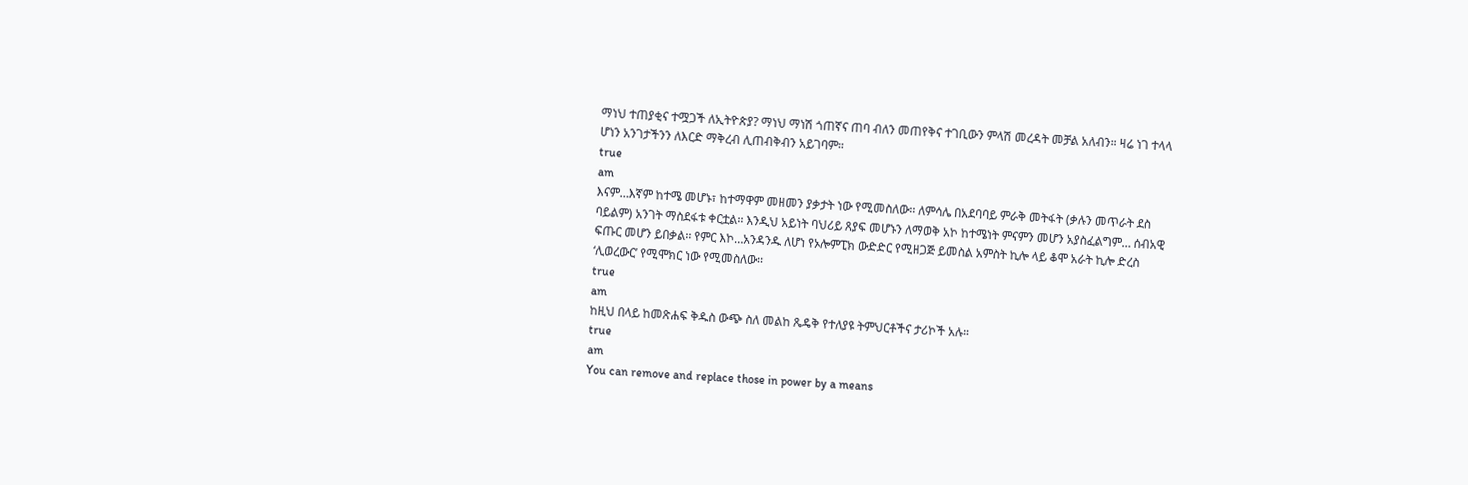ማነህ ተጠያቂና ተሟጋች ለኢትዮጵያ? ማነህ ማነሽ ጎጠኛና ጠባ ብለን መጠየቅና ተገቢውን ምላሽ መረዳት መቻል አለብን። ዛሬ ነገ ተላላ ሆነን አንገታችንን ለእርድ ማቅረብ ሊጠብቅብን አይገባም።
true
am
እናም…እኛም ከተሜ መሆኑ፣ ከተማዋም መዘመን ያቃታት ነው የሚመስለው፡፡ ለምሳሌ በአደባባይ ምራቅ መትፋት (ቃሉን መጥራት ደስ ባይልም) አንገት ማስደፋቱ ቀርቷል፡፡ እንዲህ አይነት ባህሪይ ጸያፍ መሆኑን ለማወቅ አኮ ከተሜነት ምናምን መሆን አያስፈልግም… ሰብአዊ ፍጡር መሆን ይበቃል፡፡ የምር እኮ…አንዳንዱ ለሆነ የኦሎምፒክ ውድድር የሚዘጋጅ ይመስል አምስት ኪሎ ላይ ቆሞ አራት ኪሎ ድረስ ‘ሊወረውር’ የሚሞክር ነው የሚመስለው፡፡
true
am
ከዚህ በላይ ከመጽሐፍ ቅዱስ ውጭ ስለ መልከ ጼዴቅ የተለያዩ ትምህርቶችና ታሪኮች አሉ።
true
am
You can remove and replace those in power by a means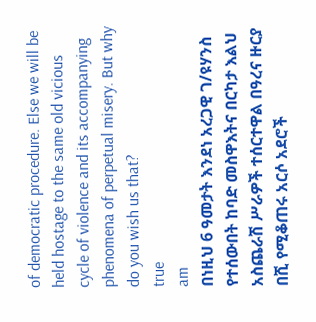of democratic procedure. Else we will be held hostage to the same old vicious cycle of violence and its accompanying phenomena of perpetual misery. But why do you wish us that?
true
am
በነዚህ 6 ዓመታት እንደነ አረጋዊ ገ/ዩሃንስ የተሰውበት ከባድ መስዋእትና በርካታ እልህ አስጨራሽ ሥራዎች ተሰርተዋል በዓረና ዙርያ በሺ የሚቆጠሩ አርሶ አደሮች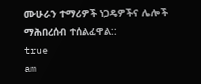ሙሁራን ተማሪዎች ነጋዴዎችና ሌሎች ማሕበረሰብ ተሰልፈዋል::
true
am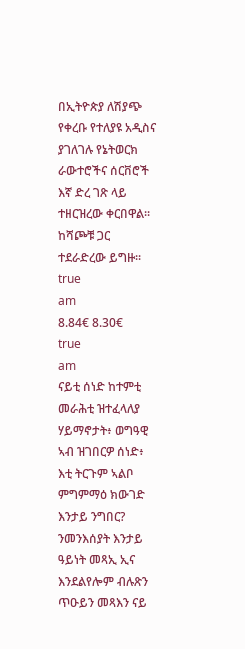በኢትዮጵያ ለሽያጭ የቀረቡ የተለያዩ አዲስና ያገለገሉ የኔትወርክ ራውተሮችና ሰርቨሮች እኛ ድረ ገጽ ላይ ተዘርዝረው ቀርበዋል፡፡ ከሻጮቹ ጋር ተደራድረው ይግዙ፡፡
true
am
8.84€ 8.30€
true
am
ናይቲ ሰነድ ከተምቲ መራሕቲ ዝተፈላለያ ሃይማኖታት፥ ወግዓዊ ኣብ ዝገበርዎ ሰነድ፥ እቲ ትርጉም ኣልቦ ምግምማዕ ክውገድ እንታይ ንግበር? ንመንእሰያት እንታይ ዓይነት መጻኢ ኢና እንደልየሎም ብሉጽን ጥዑይን መጻእን ናይ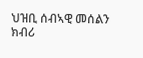ህዝቢ ሰብኣዊ መሰልን ክብሪ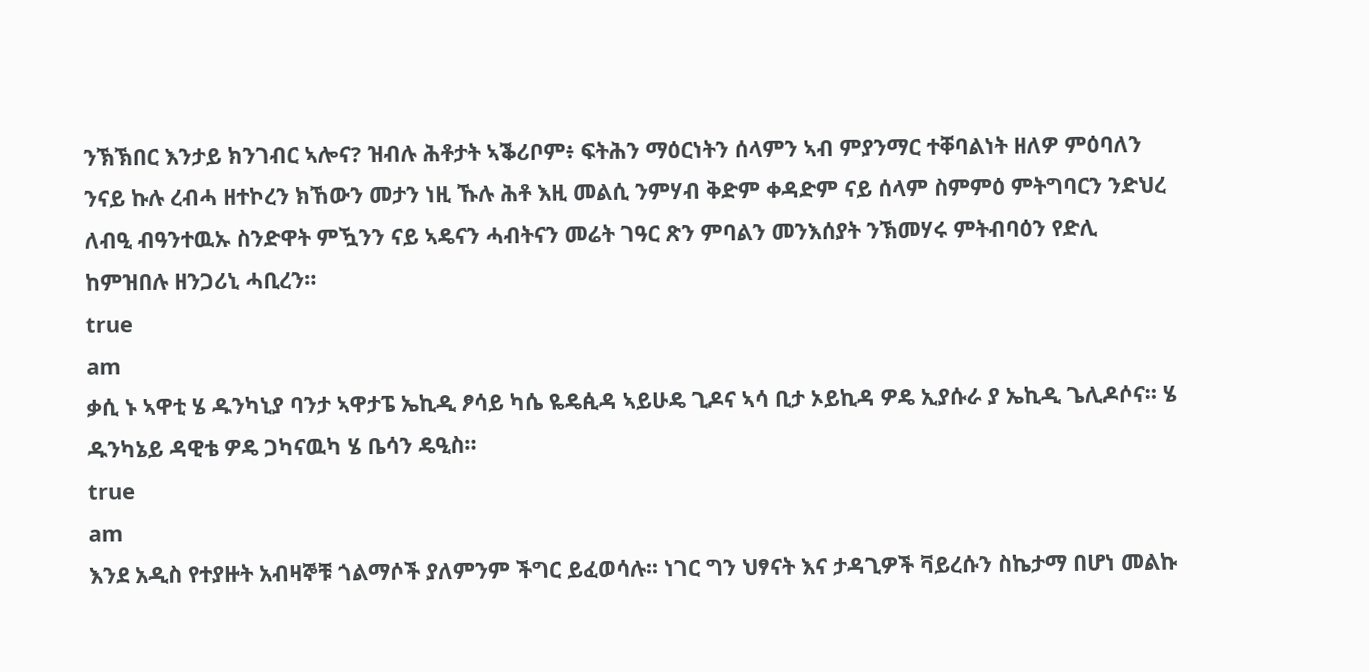ንኽኽበር እንታይ ክንገብር ኣሎና? ዝብሉ ሕቶታት ኣቕሪቦም፥ ፍትሕን ማዕርነትን ሰላምን ኣብ ምያንማር ተቐባልነት ዘለዎ ምዕባለን ንናይ ኩሉ ረብሓ ዘተኮረን ክኸውን መታን ነዚ ኹሉ ሕቶ እዚ መልሲ ንምሃብ ቅድም ቀዳድም ናይ ሰላም ስምምዕ ምትግባርን ንድህረ ለብዒ ብዓንተዉኡ ስንድዋት ምዃንን ናይ ኣዴናን ሓብትናን መሬት ገዓር ጽን ምባልን መንእሰያት ንኽመሃሩ ምትብባዕን የድሊ ከምዝበሉ ዘንጋሪኒ ሓቢረን።
true
am
ቃሲ ኑ ኣዋቲ ሄ ዱንካኒያ ባንታ ኣዋታፔ ኤኪዲ ፆሳይ ካሴ ዬዴꬂዳ ኣይሁዴ ጊዶና ኣሳ ቢታ ኦይኪዳ ዎዴ ኢያሱራ ያ ኤኪዲ ጌሊዶሶና። ሄ ዱንካኔይ ዳዊቴ ዎዴ ጋካናዉካ ሄ ቤሳን ዴዒስ።
true
am
እንደ አዲስ የተያዙት አብዛኞቹ ጎልማሶች ያለምንም ችግር ይፈወሳሉ፡፡ ነገር ግን ህፃናት እና ታዳጊዎች ቫይረሱን ስኬታማ በሆነ መልኩ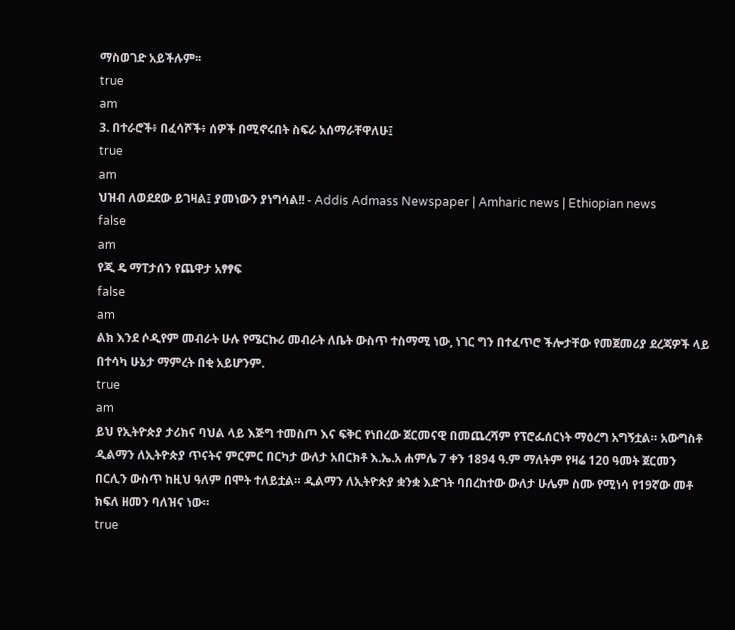ማስወገድ አይችሉም፡፡
true
am
3. በተራሮች፥ በፈሳሾች፥ ሰዎች በሚኖሩበት ስፍራ አሰማራቸዋለሁ፤
true
am
ህዝብ ለወደደው ይገዛል፤ ያመነውን ያነግሳል!! - Addis Admass Newspaper | Amharic news | Ethiopian news
false
am
የጂ ዴ ማፐታሰን የጨዋታ አፃፃፍ
false
am
ልክ እንደ ሶዲየም መብራት ሁሉ የሜርኩሪ መብራት ለቤት ውስጥ ተስማሚ ነው, ነገር ግን በተፈጥሮ ችሎታቸው የመጀመሪያ ደረጃዎች ላይ በተሳካ ሁኔታ ማምረት በቂ አይሆንም.
true
am
ይህ የኢትዮጵያ ታሪክና ባህል ላይ እጅግ ተመስጦ እና ፍቅር የነበረው ጀርመናዊ በመጨረሻም የፕሮፌሰርነት ማዕረግ አግኝቷል። አውግስቶ ዲልማን ለኢትዮጵያ ጥናትና ምርምር በርካታ ውለታ አበርክቶ እ.ኤ.አ ሐምሌ 7 ቀን 1894 ዓ.ም ማለትም የዛሬ 120 ዓመት ጀርመን በርሊን ውስጥ ከዚህ ዓለም በሞት ተለይቷል። ዲልማን ለኢትዮጵያ ቋንቋ እድገት ባበረከተው ውለታ ሁሌም ስሙ የሚነሳ የ19ኛው መቶ ክፍለ ዘመን ባለዝና ነው።
true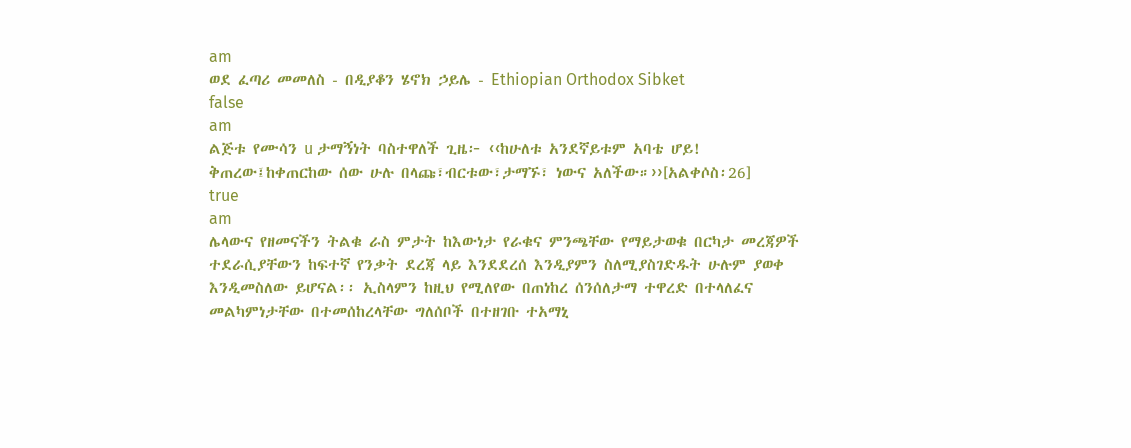am
ወደ ፈጣሪ መመለስ - በዲያቆን ሄኖክ ኃይሌ - Ethiopian Orthodox Sibket
false
am
ልጅቱ የሙሳን u ታማኝነት ባስተዋለች ጊዜ፦ ‹‹ከሁለቱ አንደኛይቱም አባቴ ሆይ! ቅጠረው፤ከቀጠርከው ሰው ሁሉ በላጩ፣ብርቱው፣ታማኙ፣ ነውና አለችው።››[አልቀሶስ፡26]
true
am
ሌላውና የዘመናችን ትልቁ ራስ ምታት ከእውነታ የራቁና ምንጫቸው የማይታወቁ በርካታ መረጃዎች ተደራሲያቸውን ከፍተኛ የንቃት ደረጃ ላይ እንደደረሰ እንዲያምን ስለሚያስገድዱት ሁሉም ያወቀ እንዲመስለው ይሆናል፡፡ ኢስላምን ከዚህ የሚለየው በጠነከረ ሰንሰለታማ ተዋረድ በተላለፈና መልካምነታቸው በተመሰከረላቸው ግለሰቦች በተዘገቡ ተአማኒ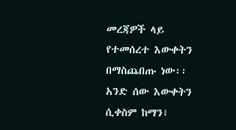መረጃዎች ላይ የተመሰረተ እውቀትን በማስጨበጡ ነው፡፡ አንድ ሰው እውቀትን ሲቀስም ከማን፣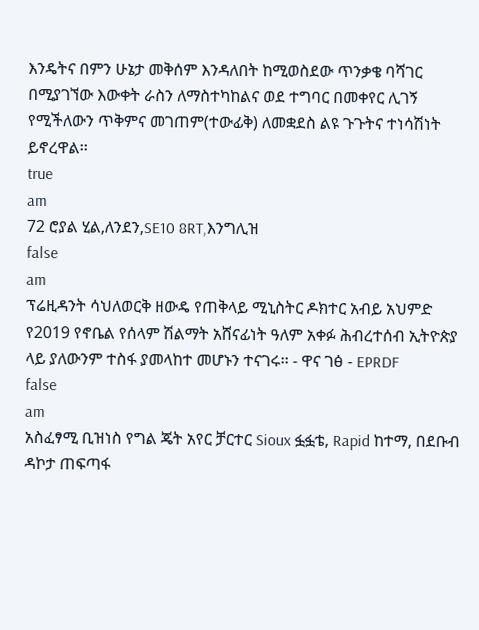እንዴትና በምን ሁኔታ መቅሰም እንዳለበት ከሚወስደው ጥንቃቄ ባሻገር በሚያገኘው እውቀት ራስን ለማስተካከልና ወደ ተግባር በመቀየር ሊገኝ የሚችለውን ጥቅምና መገጠም(ተውፊቅ) ለመቋደስ ልዩ ጉጉትና ተነሳሽነት ይኖረዋል፡፡
true
am
72 ሮያል ሂል,ለንደን,SE10 8RT,እንግሊዝ
false
am
ፕሬዚዳንት ሳህለወርቅ ዘውዴ የጠቅላይ ሚኒስትር ዶክተር አብይ አህምድ የ2019 የኖቤል የሰላም ሽልማት አሸናፊነት ዓለም አቀፉ ሕብረተሰብ ኢትዮጵያ ላይ ያለውንም ተስፋ ያመላከተ መሆኑን ተናገሩ፡፡ - ዋና ገፅ - EPRDF
false
am
አስፈፃሚ ቢዝነስ የግል ጄት አየር ቻርተር Sioux ፏፏቴ, Rapid ከተማ, በደቡብ ዳኮታ ጠፍጣፋ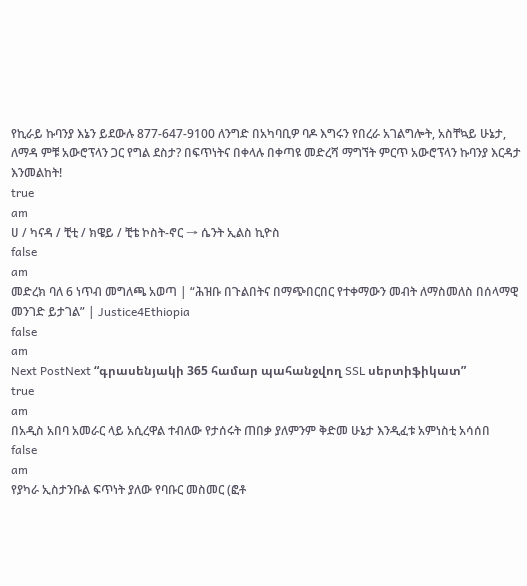የኪራይ ኩባንያ እኔን ይደውሉ 877-647-9100 ለንግድ በአካባቢዎ ባዶ እግሩን የበረራ አገልግሎት, አስቸኳይ ሁኔታ, ለማዳ ምቹ አውሮፕላን ጋር የግል ደስታ? በፍጥነትና በቀላሉ በቀጣዩ መድረሻ ማግኘት ምርጥ አውሮፕላን ኩባንያ እርዳታ እንመልከት!
true
am
ሀ / ካናዳ / ቺቲ / ክዌይ / ቺቴ ኮስት-ኖር → ሴንት ኢልስ ኪዮስ
false
am
መድረክ ባለ 6 ነጥብ መግለጫ አወጣ | “ሕዝቡ በጉልበትና በማጭበርበር የተቀማውን መብት ለማስመለስ በሰላማዊ መንገድ ይታገል” | Justice4Ethiopia
false
am
Next PostNext “գրասենյակի 365 համար պահանջվող SSL սերտիֆիկատ”
true
am
በአዲስ አበባ አመራር ላይ አሲረዋል ተብለው የታሰሩት ጠበቃ ያለምንም ቅድመ ሁኔታ እንዲፈቱ አምነስቲ አሳሰበ
false
am
የያካራ ኢስታንቡል ፍጥነት ያለው የባቡር መስመር (ፎቶ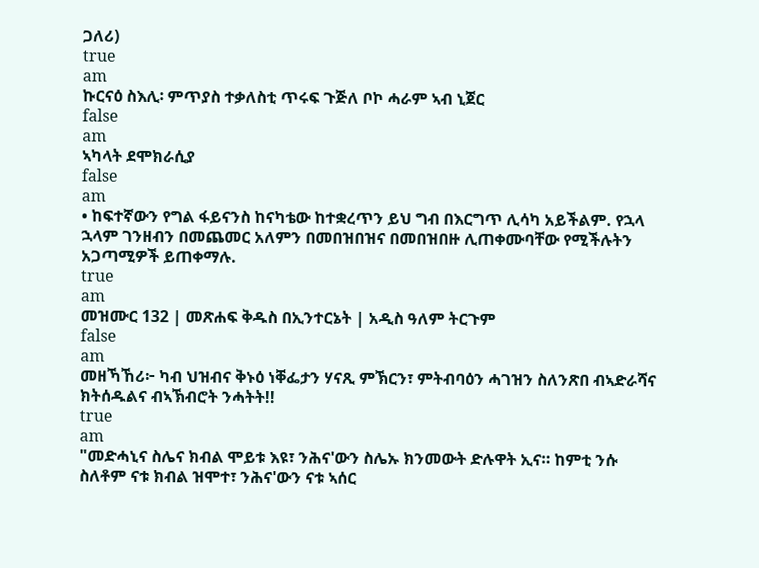ጋለሪ)
true
am
ኩርናዕ ስእሊ፡ ምጥያስ ተቃለስቲ ጥሩፍ ጉጅለ ቦኮ ሓራም ኣብ ኒጀር
false
am
ኣካላት ደሞክራሲያ
false
am
• ከፍተኛውን የግል ፋይናንስ ከናካቴው ከተቋረጥን ይህ ግብ በእርግጥ ሊሳካ አይችልም. የኋላ ኋላም ገንዘብን በመጨመር አለምን በመበዝበዝና በመበዝበዙ ሊጠቀሙባቸው የሚችሉትን አጋጣሚዎች ይጠቀማሉ.
true
am
መዝሙር 132 | መጽሐፍ ቅዱስ በኢንተርኔት | አዲስ ዓለም ትርጉም
false
am
መዘኻኸሪ፦ ካብ ህዝብና ቅኑዕ ነቐፌታን ሃናጺ ምኽርን፣ ምትብባዕን ሓገዝን ስለንጽበ ብኣድራሻና ክትሰዱልና ብኣኽብሮት ንሓትት!!
true
am
"መድሓኒና ስሌና ክብል ሞይቱ እዩ፣ ንሕና'ውን ስሌኡ ክንመውት ድሉዋት ኢና። ከምቲ ንሱ ስለቶም ናቱ ክብል ዝሞተ፣ ንሕና'ውን ናቱ ኣሰር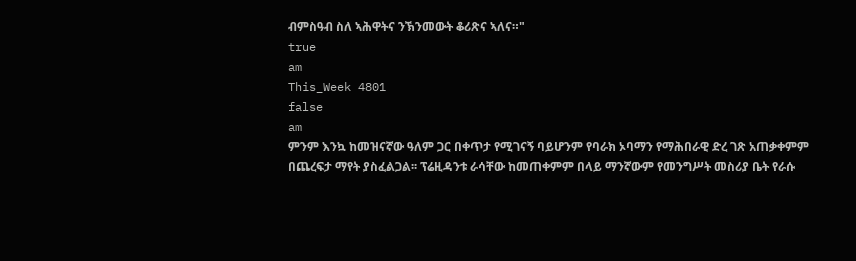ብምስዓብ ስለ ኣሕዋትና ንኽንመውት ቆሪጽና ኣለና።"
true
am
This_Week 4801
false
am
ምንም እንኳ ከመዝናኛው ዓለም ጋር በቀጥታ የሚገናኝ ባይሆንም የባራክ ኦባማን የማሕበራዊ ድረ ገጽ አጠቃቀምም በጨረፍታ ማየት ያስፈልጋል፡፡ ፕሬዚዳንቱ ራሳቸው ከመጠቀምም በላይ ማንኛውም የመንግሥት መስሪያ ቤት የራሱ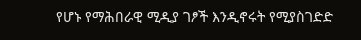የሆኑ የማሕበራዊ ሚዲያ ገፆች እንዲኖሩት የሚያስገድድ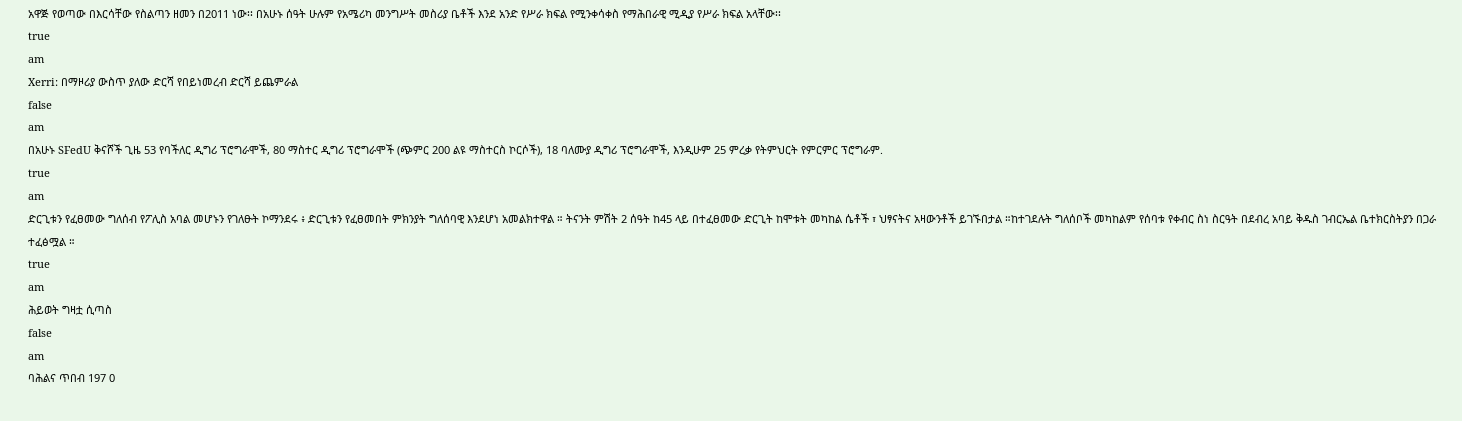አዋጅ የወጣው በእርሳቸው የስልጣን ዘመን በ2011 ነው፡፡ በአሁኑ ሰዓት ሁሉም የአሜሪካ መንግሥት መስሪያ ቤቶች እንደ አንድ የሥራ ክፍል የሚንቀሳቀስ የማሕበራዊ ሚዲያ የሥራ ክፍል አላቸው፡፡
true
am
Xerri: በማዞሪያ ውስጥ ያለው ድርሻ የበይነመረብ ድርሻ ይጨምራል
false
am
በአሁኑ SFedU ቅናሾች ጊዜ 53 የባችለር ዲግሪ ፕሮግራሞች, 80 ማስተር ዲግሪ ፕሮግራሞች (ጭምር 200 ልዩ ማስተርስ ኮርሶች), 18 ባለሙያ ዲግሪ ፕሮግራሞች, እንዲሁም 25 ምረቃ የትምህርት የምርምር ፕሮግራም.
true
am
ድርጊቱን የፈፀመው ግለሰብ የፖሊስ አባል መሆኑን የገለፁት ኮማንደሩ ፥ ድርጊቱን የፈፀመበት ምክንያት ግለሰባዊ እንደሆነ አመልክተዋል ። ትናንት ምሽት 2 ሰዓት ከ45 ላይ በተፈፀመው ድርጊት ከሞቱት መካከል ሴቶች ፣ ህፃናትና አዛውንቶች ይገኙበታል ።ከተገደሉት ግለሰቦች መካከልም የሰባቱ የቀብር ስነ ስርዓት በደብረ አባይ ቅዱስ ገብርኤል ቤተክርስትያን በጋራ ተፈፅሟል ።
true
am
ሕይወት ግዛቷ ሲጣስ
false
am
ባሕልና ጥበብ 197 0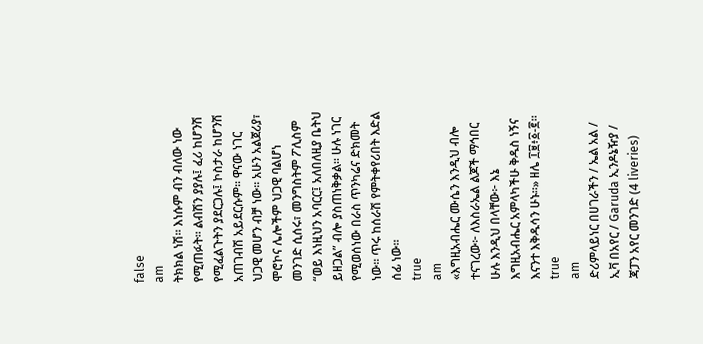false
am
ትክክል ነሽ፡፡ እነሱም ብን ብለው ነው የሚጠፉት። ልብሽን ያያሉ፤ ፈሪ ከሆንሽ የሚፈልጉትን ያደርጋሉ፤ ኮስታራ ከሆንሽ አጠገብሽ አይደርሱም፡፡ ዋናው ነገር ህጋዊ መሆን ብቻ ነው፡፡ አሁን አልጀሪያ፣ ሞሮኮና ሌሎችም ህጋዊ ባልሆነ መንገድ ሲሰሩ፣ መንግስትም ፖሊስም “ወይ እነዚህን አባርር፤ አለበለዚያ ቤትህ ይዘጋል” ብሎ ያስጠነቅቃል፡፡ ሁሉ ነገር የሚወሰነው በራስ ጥንካሬና ድክመት ነው፡፡ ጥሩ ከሰራሽ የምትቀየሪበት እድል ሰፊ ነው፡፡
true
am
«እግዚአብሔር ሙሴን እንዲህ ብሎ ተናገረው፦ ለእስራኤል ልጆች ማኅበር ሁሉ እንዲህ በላቸው፦ እኔ እግዚአብሔር አምላካችሁ ቅዱስ ነኝና እናንተ እቅዱሳን ሁኑ።» ዘሌ ፲፱፥፩-፪።
true
am
ድሪምላይነር በሀገራችን / ኤል አል / ኢቫ በአየር / Garuda ኢንዶኔዥያ / ጃፓን አየር መንገድ (4 liveries)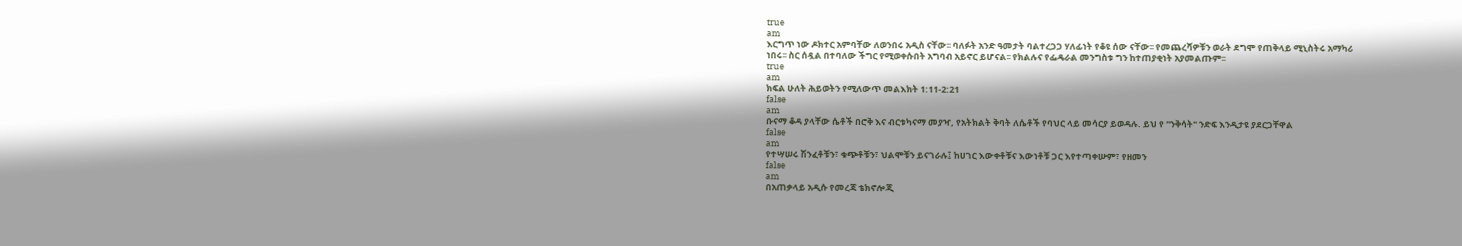true
am
እርግጥ ነው ዶክተር አምባቸው ለወንበሩ አዲስ ናቸው፡፡ ባለፉት አንድ ዓመታት ባልተረጋጋ ሃለፊነት የቆዩ ሰው ናቸው፡፡ የመጨረሻዎቹን ወራት ደግሞ የጠቅላይ ሚኒስትሩ አማካሪ ነበሩ፡፡ ስር ሰዷል በተባለው ችግር የሚወቀሱበት አግባብ አይኖር ይሆናል፡፡ የክልሉና የፌዴራል መንግስቱ ግን ከተጠያቂነት አያመልጡም፡፡
true
am
ክፍል ሁለት ሕይወትን የሚለውጥ መልእክት 1:11-2:21
false
am
ቡናማ ቆዳ ያላቸው ሴቶች በሮቅ እና ብርቱካናማ መያዣ, የአትክልት ቅባት ለሴቶች የባህር ላይ መሳርያ ይወዳሉ. ይህ የ "ንቅሳት" ንድፍ እንዲታዩ ያደርጋቸዋል
false
am
የተሣሠሩ ሽንፈቶቹን፣ ቁጭቶቹን፣ ህልሞቹን ይናገራሉ፤ ከሀገር እውቀቶቹና እውነቶቹ ጋር እየተጣቀሡም፣ የዘመን
false
am
በአጠቃላይ አዲሱ የመረጃ ቴክኖሎጂ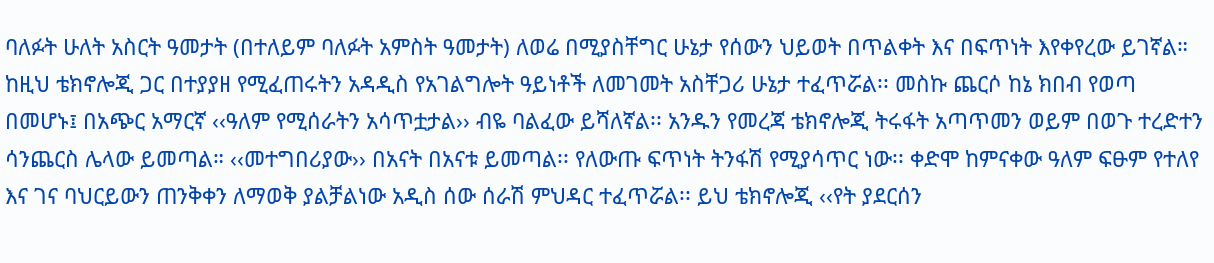ባለፉት ሁለት አስርት ዓመታት (በተለይም ባለፉት አምስት ዓመታት) ለወሬ በሚያስቸግር ሁኔታ የሰውን ህይወት በጥልቀት እና በፍጥነት እየቀየረው ይገኛል። ከዚህ ቴክኖሎጂ ጋር በተያያዘ የሚፈጠሩትን አዳዲስ የአገልግሎት ዓይነቶች ለመገመት አስቸጋሪ ሁኔታ ተፈጥሯል፡፡ መስኩ ጨርሶ ከኔ ክበብ የወጣ በመሆኑ፤ በአጭር አማርኛ ‹‹ዓለም የሚሰራትን አሳጥቷታል›› ብዬ ባልፈው ይሻለኛል፡፡ አንዱን የመረጃ ቴክኖሎጂ ትሩፋት አጣጥመን ወይም በወጉ ተረድተን ሳንጨርስ ሌላው ይመጣል። ‹‹መተግበሪያው›› በአናት በአናቱ ይመጣል፡፡ የለውጡ ፍጥነት ትንፋሽ የሚያሳጥር ነው፡፡ ቀድሞ ከምናቀው ዓለም ፍፁም የተለየ እና ገና ባህርይውን ጠንቅቀን ለማወቅ ያልቻልነው አዲስ ሰው ሰራሽ ምህዳር ተፈጥሯል፡፡ ይህ ቴክኖሎጂ ‹‹የት ያደርሰን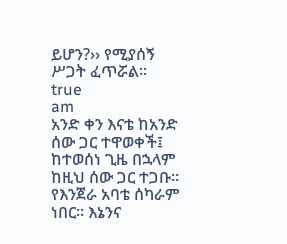ይሆን?›› የሚያሰኝ ሥጋት ፈጥሯል፡፡
true
am
አንድ ቀን እናቴ ከአንድ ሰው ጋር ተዋወቀች፤ ከተወሰነ ጊዜ በኋላም ከዚህ ሰው ጋር ተጋቡ። የእንጀራ አባቴ ሰካራም ነበር። እኔንና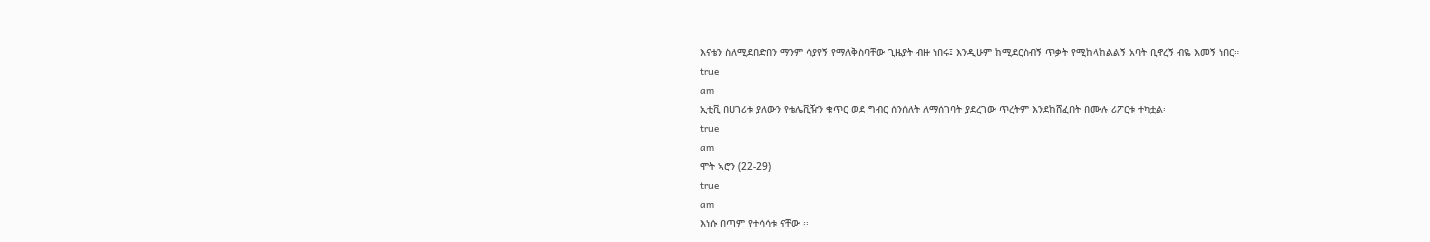እናቴን ስለሚደበድበን ማንም ሳያየኝ የማለቅስባቸው ጊዜያት ብዙ ነበሩ፤ እንዲሁም ከሚደርስብኝ ጥቃት የሚከላከልልኝ አባት ቢኖረኝ ብዬ እመኝ ነበር።
true
am
ኢቲቪ በሀገሪቱ ያለውን የቴሌቪዥን ቁጥር ወደ ግብር ሰንሰለት ለማሰገባት ያደረገው ጥረትም እንደከሸፈበት በሙሉ ሪፖርቱ ተካቷል፡
true
am
ሞት ኣሮን (22-29)
true
am
እነሱ በጣም የተሳሳቱ ናቸው ፡፡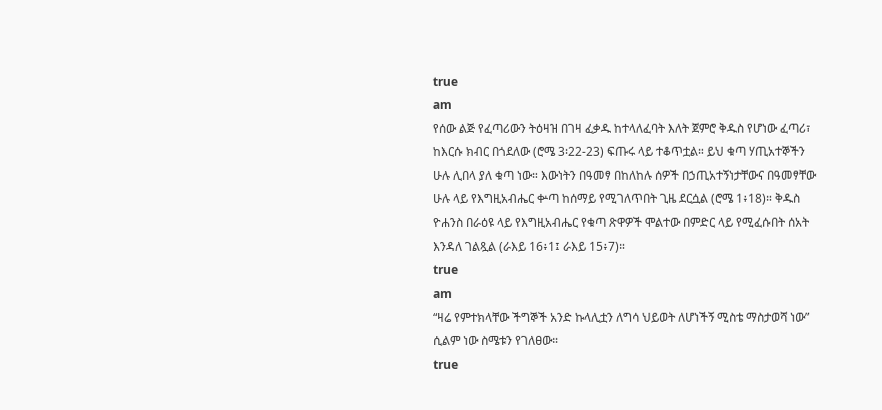true
am
የሰው ልጅ የፈጣሪውን ትዕዛዝ በገዛ ፈቃዱ ከተላለፈባት እለት ጀምሮ ቅዱስ የሆነው ፈጣሪ፣ ከእርሱ ክብር በጎደለው (ሮሜ 3፡22-23) ፍጡሩ ላይ ተቆጥቷል። ይህ ቁጣ ሃጢአተኞችን ሁሉ ሊበላ ያለ ቁጣ ነው። እውነትን በዓመፃ በከለከሉ ሰዎች በኃጢአተኝነታቸውና በዓመፃቸው ሁሉ ላይ የእግዚአብሔር ቍጣ ከሰማይ የሚገለጥበት ጊዜ ደርሷል (ሮሜ 1፥18)። ቅዱስ ዮሐንስ በራዕዩ ላይ የእግዚአብሔር የቁጣ ጽዋዎች ሞልተው በምድር ላይ የሚፈሱበት ሰአት እንዳለ ገልጿል (ራእይ 16፥1፤ ራእይ 15፥7)።
true
am
“ዛሬ የምተክላቸው ችግኞች አንድ ኩላሊቷን ለግሳ ህይወት ለሆነችኝ ሚስቴ ማስታወሻ ነው” ሲልም ነው ስሜቱን የገለፀው።
true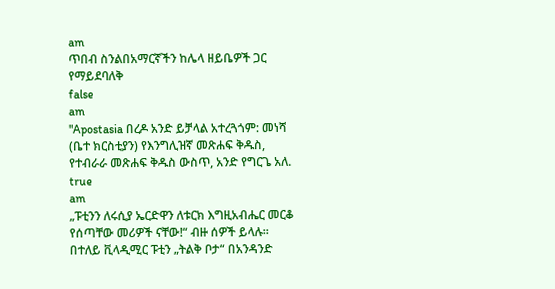am
ጥበብ ስንልበአማርኛችን ከሌላ ዘይቤዎች ጋር የማይደባለቅ
false
am
"Apostasia በረዶ አንድ ይቻላል አተረጓጎም: መነሻ (ቤተ ክርስቲያን) የእንግሊዝኛ መጽሐፍ ቅዱስ, የተብራራ መጽሐፍ ቅዱስ ውስጥ, አንድ የግርጌ አለ.
true
am
„ፑቲንን ለሩሲያ ኤርድዋን ለቱርክ እግዚአብሔር መርቆ የሰጣቸው መሪዎች ናቸው!“ ብዙ ሰዎች ይላሉ። በተለይ ቪላዲሚር ፑቲን „ትልቅ ቦታ“ በአንዳንድ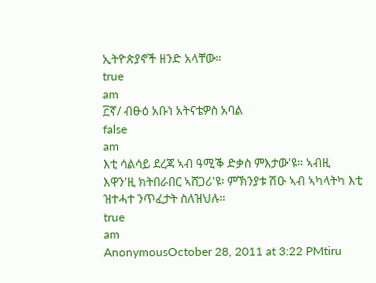ኢትዮጵያኖች ዘንድ አላቸው።
true
am
፫ኛ/ ብፁዕ አቡነ አትናቴዎስ አባል
false
am
እቲ ሳልሳይ ደረጃ ኣብ ዓሚቕ ድቃስ ምእታው'ዩ። ኣብዚ እዋን'ዚ ክትበራበር ኣሸጋሪ'ዩ፡ ምኽንያቱ ሽዑ ኣብ ኣካላትካ እቲ ዝተሓተ ንጥፈታት ስለዝህሉ።
true
am
AnonymousOctober 28, 2011 at 3:22 PMtiru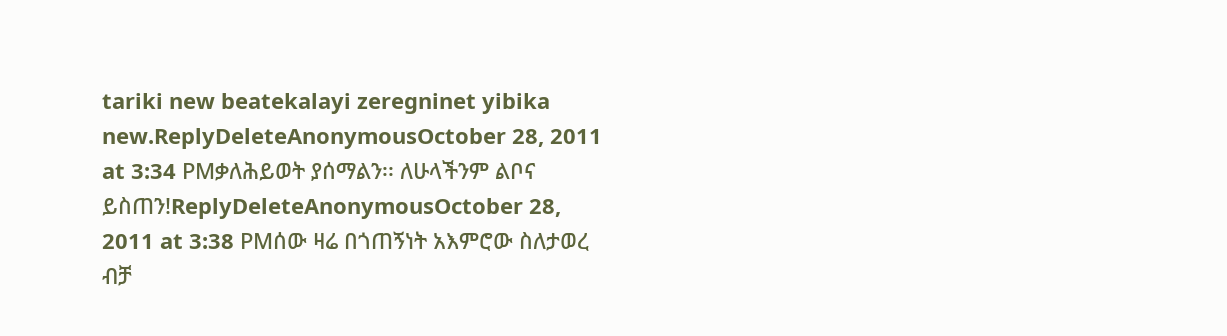tariki new beatekalayi zeregninet yibika new.ReplyDeleteAnonymousOctober 28, 2011 at 3:34 PMቃለሕይወት ያሰማልን፡፡ ለሁላችንም ልቦና ይስጠን!ReplyDeleteAnonymousOctober 28, 2011 at 3:38 PMሰው ዛሬ በጎጠኝነት አእምሮው ስለታወረ ብቻ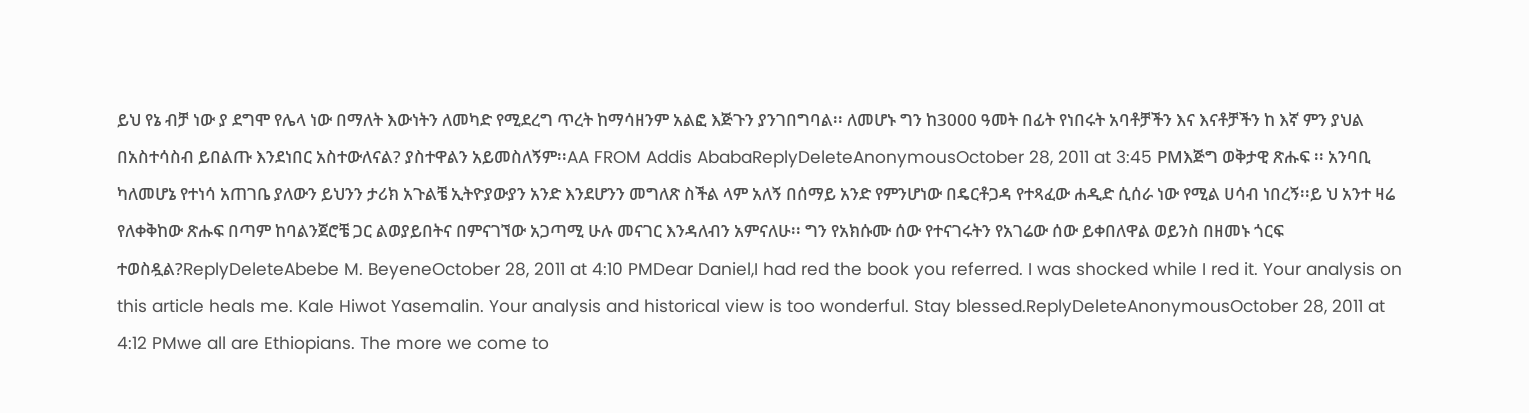ይህ የኔ ብቻ ነው ያ ደግሞ የሌላ ነው በማለት እውነትን ለመካድ የሚደረግ ጥረት ከማሳዘንም አልፎ እጅጉን ያንገበግባል፡፡ ለመሆኑ ግን ከ3000 ዓመት በፊት የነበሩት አባቶቻችን እና እናቶቻችን ከ እኛ ምን ያህል በአስተሳስብ ይበልጡ እንደነበር አስተውለናል? ያስተዋልን አይመስለኝም፡፡AA FROM Addis AbabaReplyDeleteAnonymousOctober 28, 2011 at 3:45 PMእጅግ ወቅታዊ ጽሑፍ ፡፡ አንባቢ ካለመሆኔ የተነሳ አጠገቤ ያለውን ይህንን ታሪክ አጉልቼ ኢትዮያውያን አንድ እንደሆንን መግለጽ ስችል ላም አለኝ በሰማይ አንድ የምንሆነው በዴርቶጋዳ የተጻፈው ሐዲድ ሲሰራ ነው የሚል ሀሳብ ነበረኝ፡፡ይ ህ አንተ ዛሬ የለቀቅከው ጽሑፍ በጣም ከባልንጀሮቼ ጋር ልወያይበትና በምናገኘው አጋጣሚ ሁሉ መናገር እንዳለብን አምናለሁ፡፡ ግን የአክሱሙ ሰው የተናገሩትን የአገሬው ሰው ይቀበለዋል ወይንስ በዘመኑ ጎርፍ ተወስዷል?ReplyDeleteAbebe M. BeyeneOctober 28, 2011 at 4:10 PMDear Daniel,I had red the book you referred. I was shocked while I red it. Your analysis on this article heals me. Kale Hiwot Yasemalin. Your analysis and historical view is too wonderful. Stay blessed.ReplyDeleteAnonymousOctober 28, 2011 at 4:12 PMwe all are Ethiopians. The more we come to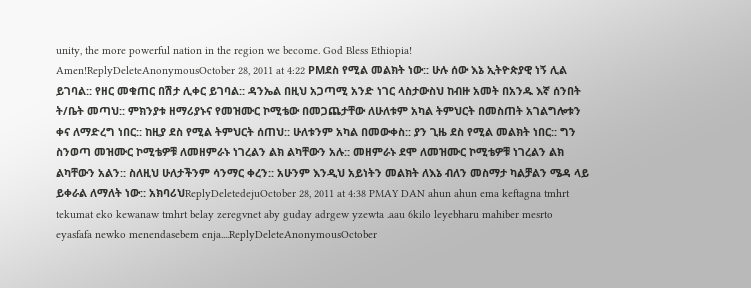unity, the more powerful nation in the region we become. God Bless Ethiopia! Amen!ReplyDeleteAnonymousOctober 28, 2011 at 4:22 PMደስ የሚል መልክት ነው:: ሁሉ ሰው እኔ ኢትዮጵያዊ ነኝ ሊል ይገባል:: የዘር መቁጠር በሽታ ሊቀር ይገባል:: ዳንኤል በዚህ አጋጣሚ አንድ ነገር ላስታውስህ ከብዙ አመት በአንዱ እኛ ሰንበት ት/ቤት መጣህ:: ምክንያቱ ዘማሪያኑና የመዝሙር ኮሚቴው በመጋጨታቸው ለሁለቱም አካል ትምህርት በመስጠት አገልግሎቱን ቀና ለማድረግ ነበር:: ከዚያ ደስ የሚል ትምህርት ሰጠህ:: ሁለቱንም አካል በመውቀስ:: ያን ጊዜ ደስ የሚል መልክት ነበር:: ግን ስንወጣ መዝሙር ኮሚቴዎቹ ለመዘምራኑ ነገረልን ልክ ልካቸውን አሉ:: መዘምራኑ ደሞ ለመዝሙር ኮሚቴዎቹ ነገረልን ልክ ልካቸውን አልን:: ስለዚህ ሁለታችንም ሳንማር ቀረን:: አሁንም እንዲህ አይነትን መልክት ለእኔ ብለን መስማታ ካልቻልን ሜዳ ላይ ይቀራል ለማለት ነው:: አክባሪህReplyDeletedejuOctober 28, 2011 at 4:38 PMAY DAN ahun ahun ema keftagna tmhrt tekumat eko kewanaw tmhrt belay zeregvnet aby guday adrgew yzewta .aau 6kilo leyebharu mahiber mesrto eyasfafa newko menendasebem enja....ReplyDeleteAnonymousOctober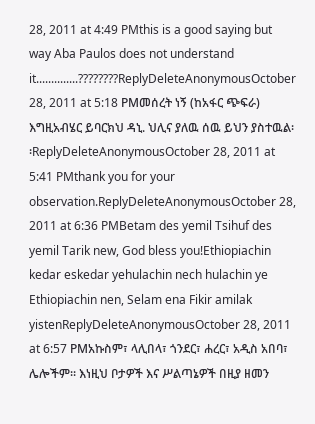28, 2011 at 4:49 PMthis is a good saying but way Aba Paulos does not understand it..............????????ReplyDeleteAnonymousOctober 28, 2011 at 5:18 PMመሰረት ነኝ (ከአፋር ጭፍራ) እግዚአብሄር ይባርክህ ዳኒ. ህሊና ያለዉ ሰዉ ይህን ያስተዉል፡፡ReplyDeleteAnonymousOctober 28, 2011 at 5:41 PMthank you for your observation.ReplyDeleteAnonymousOctober 28, 2011 at 6:36 PMBetam des yemil Tsihuf des yemil Tarik new, God bless you!Ethiopiachin kedar eskedar yehulachin nech hulachin ye Ethiopiachin nen, Selam ena Fikir amilak yistenReplyDeleteAnonymousOctober 28, 2011 at 6:57 PMአኩስም፣ ላሊበላ፣ ጎንደር፣ ሐረር፣ አዲስ አበባ፣ ሌሎችም፡፡ እነዚህ ቦታዎች እና ሥልጣኔዎች በዚያ ዘመን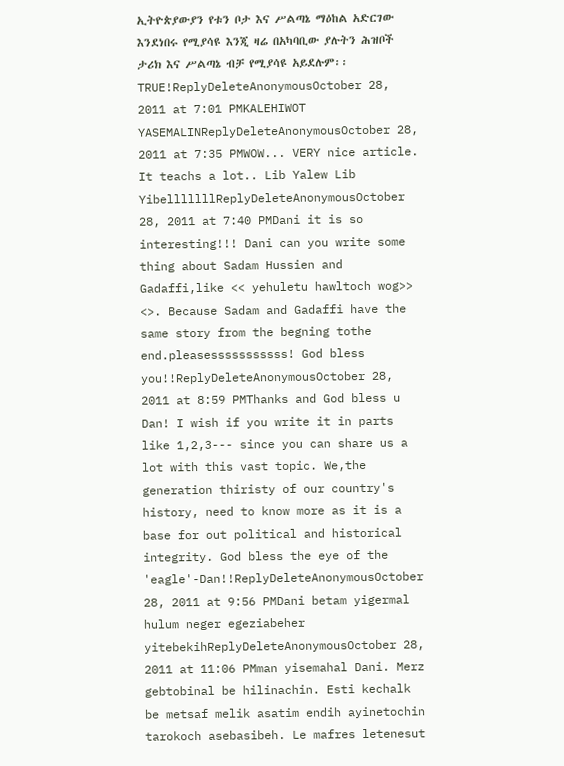ኢትዮጵያውያን የቱን ቦታ እና ሥልጣኔ ማዕከል አድርገው እንደነበሩ የሚያሳዩ እንጂ ዛሬ በአካባቢው ያሉትን ሕዝቦች ታሪክ እና ሥልጣኔ ብቻ የሚያሳዩ አይደሉም፡፡ TRUE!ReplyDeleteAnonymousOctober 28, 2011 at 7:01 PMKALEHIWOT YASEMALINReplyDeleteAnonymousOctober 28, 2011 at 7:35 PMWOW... VERY nice article. It teachs a lot.. Lib Yalew Lib YibelllllllReplyDeleteAnonymousOctober 28, 2011 at 7:40 PMDani it is so interesting!!! Dani can you write some thing about Sadam Hussien and Gadaffi,like << yehuletu hawltoch wog>> <>. Because Sadam and Gadaffi have the same story from the begning tothe end.pleasesssssssssss! God bless you!!ReplyDeleteAnonymousOctober 28, 2011 at 8:59 PMThanks and God bless u Dan! I wish if you write it in parts like 1,2,3--- since you can share us a lot with this vast topic. We,the generation thiristy of our country's history, need to know more as it is a base for out political and historical integrity. God bless the eye of the 'eagle'-Dan!!ReplyDeleteAnonymousOctober 28, 2011 at 9:56 PMDani betam yigermal hulum neger egeziabeher yitebekihReplyDeleteAnonymousOctober 28, 2011 at 11:06 PMman yisemahal Dani. Merz gebtobinal be hilinachin. Esti kechalk be metsaf melik asatim endih ayinetochin tarokoch asebasibeh. Le mafres letenesut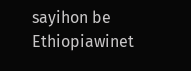sayihon be Ethiopiawinet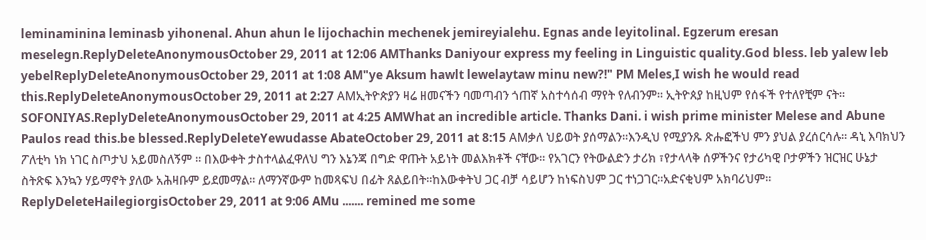leminaminina leminasb yihonenal. Ahun ahun le lijochachin mechenek jemireyialehu. Egnas ande leyitolinal. Egzerum eresan meselegn.ReplyDeleteAnonymousOctober 29, 2011 at 12:06 AMThanks Daniyour express my feeling in Linguistic quality.God bless. leb yalew leb yebelReplyDeleteAnonymousOctober 29, 2011 at 1:08 AM"ye Aksum hawlt lewelaytaw minu new?!" PM Meles,I wish he would read this.ReplyDeleteAnonymousOctober 29, 2011 at 2:27 AMኢትዮጵያን ዛሬ ዘመናችን ባመጣብን ጎጠኛ አስተሳሰብ ማየት የለብንም፡፡ ኢትዮጰያ ከዚህም የሰፋች የተለየቺም ናት፡፡SOFONIYAS.ReplyDeleteAnonymousOctober 29, 2011 at 4:25 AMWhat an incredible article. Thanks Dani. i wish prime minister Melese and Abune Paulos read this.be blessed.ReplyDeleteYewudasse AbateOctober 29, 2011 at 8:15 AMቃለ ህይወት ያሰማልን፡፡እንዲህ የሚያንጹ ጽሑፎችህ ምን ያህል ያረሰርሳሉ፡፡ ዳኒ እባክህን ፖለቲካ ነክ ነገር ስጦታህ አይመስለኝም ፡፡ በእውቀት ታስተላልፈዋለህ ግን እኔንጃ በግድ ዋጡት አይነት መልእክቶች ናቸው፡፡ የአገርን የትውልድን ታሪክ ፣የታላላቅ ሰዎችንና የታሪካዊ ቦታዎችን ዝርዝር ሁኔታ ስትጽፍ እንኳን ሃይማኖት ያለው አሕዛቡም ይደመማል፡፡ ለማንኛውም ከመጻፍህ በፊት ጸልይበት፡፡ከእውቀትህ ጋር ብቻ ሳይሆን ከነፍስህም ጋር ተነጋገር፡፡አድናቂህም አክባሪህም፡፡ReplyDeleteHailegiorgisOctober 29, 2011 at 9:06 AMu ....... remined me some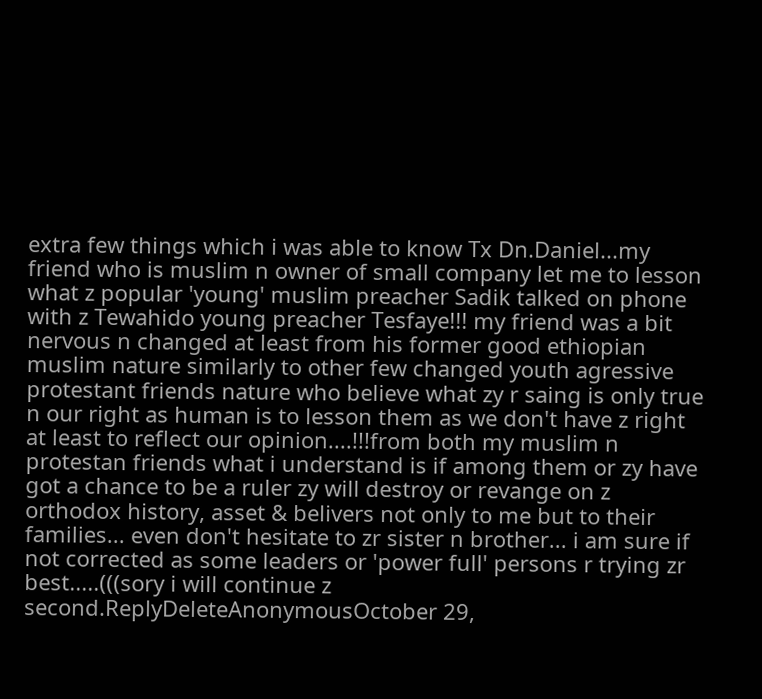extra few things which i was able to know Tx Dn.Daniel...my friend who is muslim n owner of small company let me to lesson what z popular 'young' muslim preacher Sadik talked on phone with z Tewahido young preacher Tesfaye!!! my friend was a bit nervous n changed at least from his former good ethiopian muslim nature similarly to other few changed youth agressive protestant friends nature who believe what zy r saing is only true n our right as human is to lesson them as we don't have z right at least to reflect our opinion....!!!from both my muslim n protestan friends what i understand is if among them or zy have got a chance to be a ruler zy will destroy or revange on z orthodox history, asset & belivers not only to me but to their families... even don't hesitate to zr sister n brother... i am sure if not corrected as some leaders or 'power full' persons r trying zr best.....(((sory i will continue z second.ReplyDeleteAnonymousOctober 29,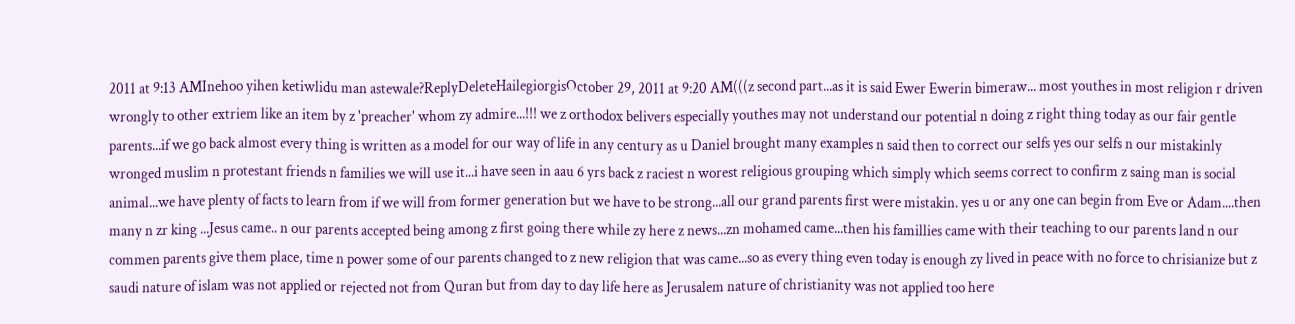2011 at 9:13 AMInehoo yihen ketiwlidu man astewale?ReplyDeleteHailegiorgisOctober 29, 2011 at 9:20 AM(((z second part...as it is said Ewer Ewerin bimeraw... most youthes in most religion r driven wrongly to other extriem like an item by z 'preacher' whom zy admire...!!! we z orthodox belivers especially youthes may not understand our potential n doing z right thing today as our fair gentle parents...if we go back almost every thing is written as a model for our way of life in any century as u Daniel brought many examples n said then to correct our selfs yes our selfs n our mistakinly wronged muslim n protestant friends n families we will use it...i have seen in aau 6 yrs back z raciest n worest religious grouping which simply which seems correct to confirm z saing man is social animal...we have plenty of facts to learn from if we will from former generation but we have to be strong...all our grand parents first were mistakin. yes u or any one can begin from Eve or Adam....then many n zr king ...Jesus came.. n our parents accepted being among z first going there while zy here z news...zn mohamed came...then his famillies came with their teaching to our parents land n our commen parents give them place, time n power some of our parents changed to z new religion that was came...so as every thing even today is enough zy lived in peace with no force to chrisianize but z saudi nature of islam was not applied or rejected not from Quran but from day to day life here as Jerusalem nature of christianity was not applied too here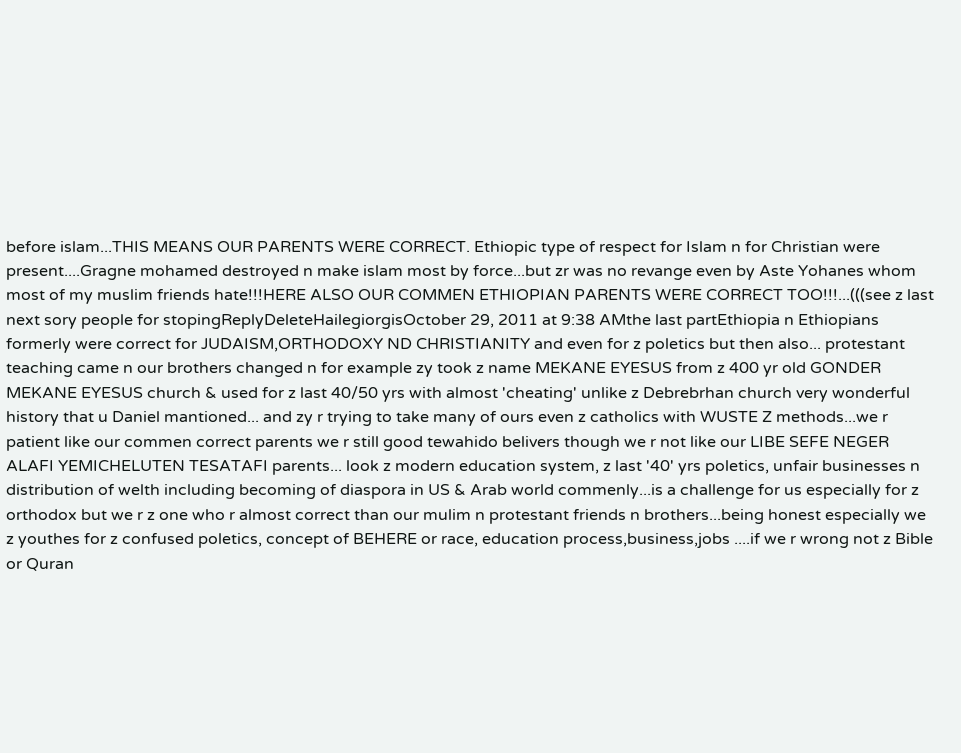before islam...THIS MEANS OUR PARENTS WERE CORRECT. Ethiopic type of respect for Islam n for Christian were present....Gragne mohamed destroyed n make islam most by force...but zr was no revange even by Aste Yohanes whom most of my muslim friends hate!!!HERE ALSO OUR COMMEN ETHIOPIAN PARENTS WERE CORRECT TOO!!!...(((see z last next sory people for stopingReplyDeleteHailegiorgisOctober 29, 2011 at 9:38 AMthe last partEthiopia n Ethiopians formerly were correct for JUDAISM,ORTHODOXY ND CHRISTIANITY and even for z poletics but then also... protestant teaching came n our brothers changed n for example zy took z name MEKANE EYESUS from z 400 yr old GONDER MEKANE EYESUS church & used for z last 40/50 yrs with almost 'cheating' unlike z Debrebrhan church very wonderful history that u Daniel mantioned... and zy r trying to take many of ours even z catholics with WUSTE Z methods...we r patient like our commen correct parents we r still good tewahido belivers though we r not like our LIBE SEFE NEGER ALAFI YEMICHELUTEN TESATAFI parents... look z modern education system, z last '40' yrs poletics, unfair businesses n distribution of welth including becoming of diaspora in US & Arab world commenly...is a challenge for us especially for z orthodox but we r z one who r almost correct than our mulim n protestant friends n brothers...being honest especially we z youthes for z confused poletics, concept of BEHERE or race, education process,business,jobs ....if we r wrong not z Bible or Quran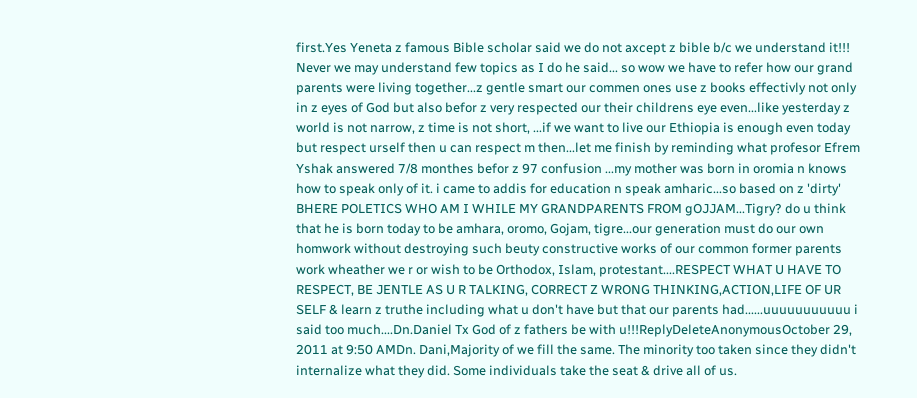first.Yes Yeneta z famous Bible scholar said we do not axcept z bible b/c we understand it!!! Never we may understand few topics as I do he said... so wow we have to refer how our grand parents were living together...z gentle smart our commen ones use z books effectivly not only in z eyes of God but also befor z very respected our their childrens eye even...like yesterday z world is not narrow, z time is not short, ...if we want to live our Ethiopia is enough even today but respect urself then u can respect m then...let me finish by reminding what profesor Efrem Yshak answered 7/8 monthes befor z 97 confusion ...my mother was born in oromia n knows how to speak only of it. i came to addis for education n speak amharic...so based on z 'dirty' BHERE POLETICS WHO AM I WHILE MY GRANDPARENTS FROM gOJJAM...Tigry? do u think that he is born today to be amhara, oromo, Gojam, tigre...our generation must do our own homwork without destroying such beuty constructive works of our common former parents work wheather we r or wish to be Orthodox, Islam, protestant....RESPECT WHAT U HAVE TO RESPECT, BE JENTLE AS U R TALKING, CORRECT Z WRONG THINKING,ACTION,LIFE OF UR SELF & learn z truthe including what u don't have but that our parents had......uuuuuuuuuuu i said too much....Dn.Daniel Tx God of z fathers be with u!!!ReplyDeleteAnonymousOctober 29, 2011 at 9:50 AMDn. Dani,Majority of we fill the same. The minority too taken since they didn't internalize what they did. Some individuals take the seat & drive all of us.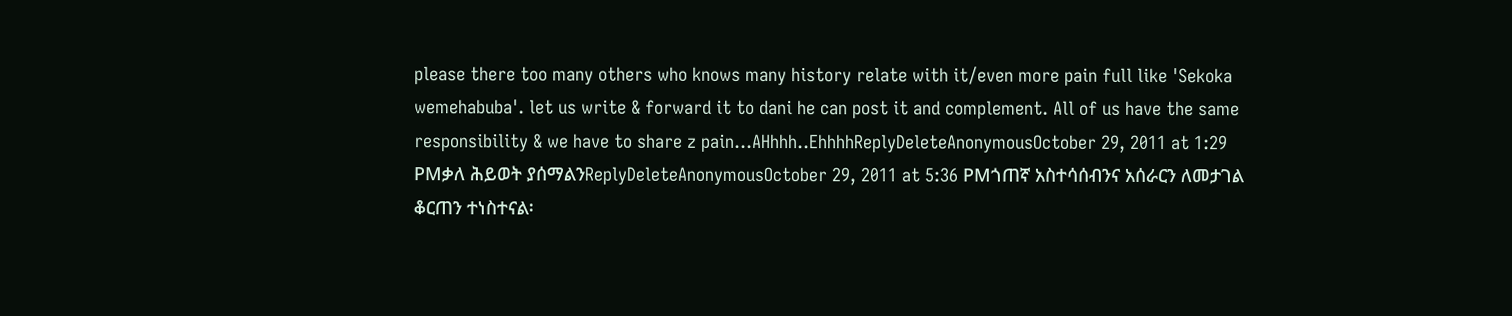please there too many others who knows many history relate with it/even more pain full like 'Sekoka wemehabuba'. let us write & forward it to dani he can post it and complement. All of us have the same responsibility & we have to share z pain...AHhhh..EhhhhReplyDeleteAnonymousOctober 29, 2011 at 1:29 PMቃለ ሕይወት ያሰማልንReplyDeleteAnonymousOctober 29, 2011 at 5:36 PMጎጠኛ አስተሳሰብንና አሰራርን ለመታገል ቆርጠን ተነስተናል፡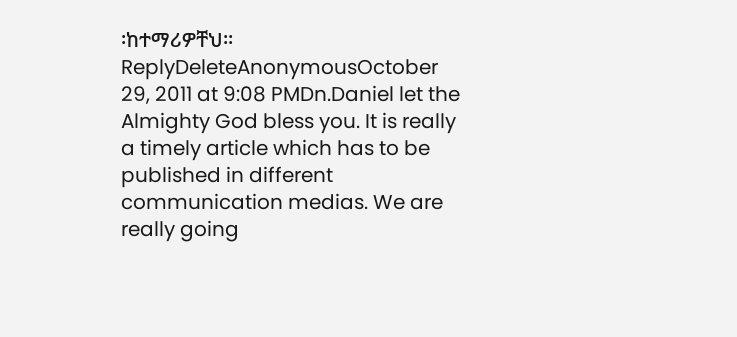፡ከተማሪዎቸህ፡፡ReplyDeleteAnonymousOctober 29, 2011 at 9:08 PMDn.Daniel let the Almighty God bless you. It is really a timely article which has to be published in different communication medias. We are really going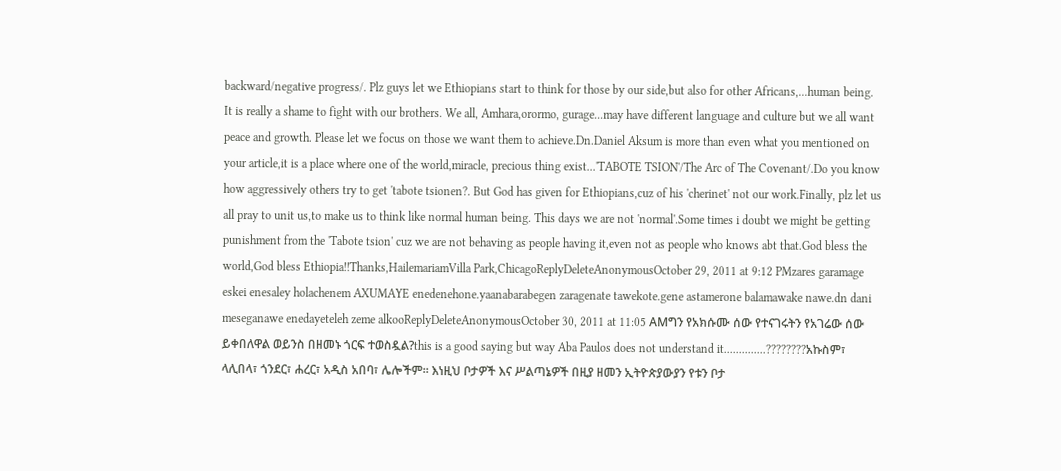backward/negative progress/. Plz guys let we Ethiopians start to think for those by our side,but also for other Africans,...human being. It is really a shame to fight with our brothers. We all, Amhara,orormo, gurage...may have different language and culture but we all want peace and growth. Please let we focus on those we want them to achieve.Dn.Daniel Aksum is more than even what you mentioned on your article,it is a place where one of the world,miracle, precious thing exist...'TABOTE TSION'/The Arc of The Covenant/.Do you know how aggressively others try to get 'tabote tsionen?. But God has given for Ethiopians,cuz of his 'cherinet' not our work.Finally, plz let us all pray to unit us,to make us to think like normal human being. This days we are not 'normal'.Some times i doubt we might be getting punishment from the 'Tabote tsion' cuz we are not behaving as people having it,even not as people who knows abt that.God bless the world,God bless Ethiopia!!Thanks,HailemariamVilla Park,ChicagoReplyDeleteAnonymousOctober 29, 2011 at 9:12 PMzares garamage eskei enesaley holachenem AXUMAYE enedenehone.yaanabarabegen zaragenate tawekote.gene astamerone balamawake nawe.dn dani meseganawe enedayeteleh zeme alkooReplyDeleteAnonymousOctober 30, 2011 at 11:05 AMግን የአክሱሙ ሰው የተናገሩትን የአገሬው ሰው ይቀበለዋል ወይንስ በዘመኑ ጎርፍ ተወስዷል?this is a good saying but way Aba Paulos does not understand it..............????????አኩስም፣ ላሊበላ፣ ጎንደር፣ ሐረር፣ አዲስ አበባ፣ ሌሎችም፡፡ እነዚህ ቦታዎች እና ሥልጣኔዎች በዚያ ዘመን ኢትዮጵያውያን የቱን ቦታ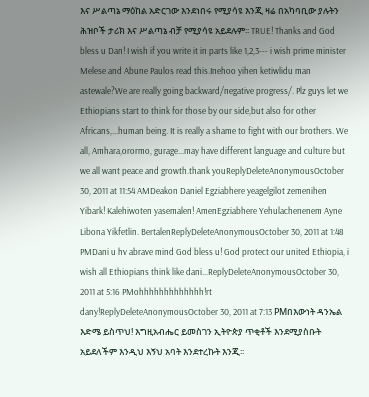እና ሥልጣኔ ማዕከል አድርገው እንደነበሩ የሚያሳዩ እንጂ ዛሬ በአካባቢው ያሉትን ሕዝቦች ታሪክ እና ሥልጣኔ ብቻ የሚያሳዩ አይደሉም፡፡ TRUE! Thanks and God bless u Dan! I wish if you write it in parts like 1,2,3--- i wish prime minister Melese and Abune Paulos read this.Inehoo yihen ketiwlidu man astewale?We are really going backward/negative progress/. Plz guys let we Ethiopians start to think for those by our side,but also for other Africans,...human being. It is really a shame to fight with our brothers. We all, Amhara,orormo, gurage...may have different language and culture but we all want peace and growth.thank youReplyDeleteAnonymousOctober 30, 2011 at 11:54 AMDeakon Daniel Egziabhere yeagelgilot zemenihen Yibark! Kalehiwoten yasemalen! AmenEgziabhere Yehulachenenem Ayne Libona Yikfetlin. BertalenReplyDeleteAnonymousOctober 30, 2011 at 1:48 PMDani u hv abrave mind God bless u! God protect our united Ethiopia, i wish all Ethiopians think like dani...ReplyDeleteAnonymousOctober 30, 2011 at 5:16 PMohhhhhhhhhhhhh!rt dany!ReplyDeleteAnonymousOctober 30, 2011 at 7:13 PMበእውነት ዳንኤል እድሜ ይስጥህ! እግዚአብሔር ይመስገን ኢትዮጵያ ጥቂቶች እንደሚያስቡት አይደለችም እንዲህ እኝህ አባት እንደተረኩት እንጂ፡፡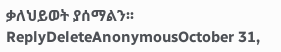ቃለህይወት ያሰማልን፡፡ReplyDeleteAnonymousOctober 31,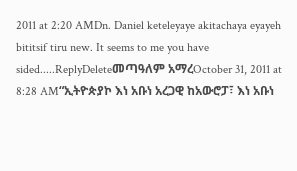2011 at 2:20 AMDn. Daniel keteleyaye akitachaya eyayeh bititsif tiru new. It seems to me you have sided.....ReplyDeleteመጣዓለም አማረOctober 31, 2011 at 8:28 AM“ኢትዮጵያኮ እነ አቡነ አረጋዊ ከአውሮፓ፣ እነ አቡነ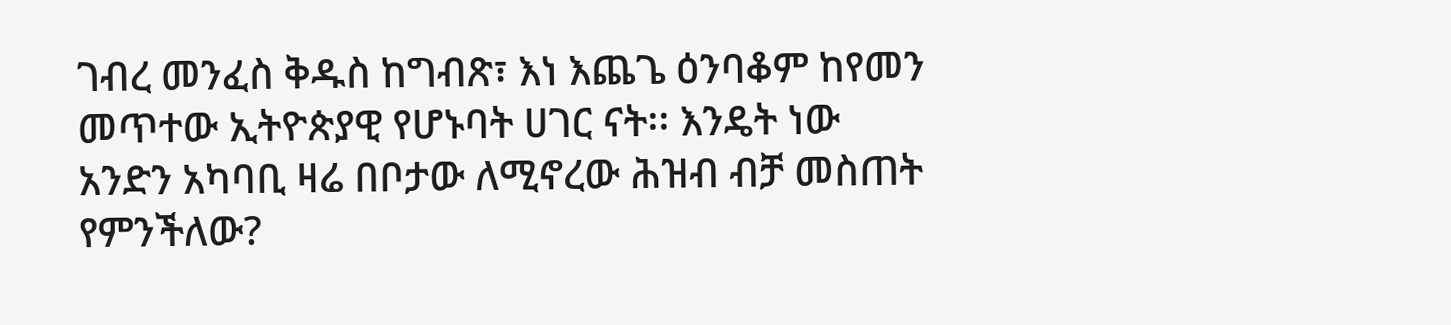ገብረ መንፈስ ቅዱስ ከግብጽ፣ እነ እጨጌ ዕንባቆም ከየመን መጥተው ኢትዮጵያዊ የሆኑባት ሀገር ናት፡፡ እንዴት ነው አንድን አካባቢ ዛሬ በቦታው ለሚኖረው ሕዝብ ብቻ መስጠት የምንችለው?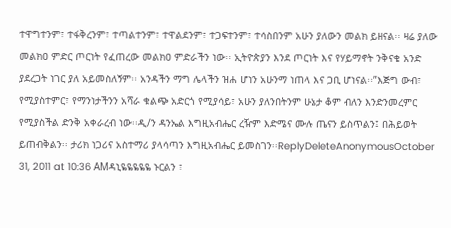ተዋግተንም፣ ተፋቅረንም፣ ተጣልተንም፣ ተዋልደንም፣ ተጋፍተንም፣ ተሳስበንም አሁን ያለውን መልክ ይዘናል፡፡ ዛሬ ያለው መልክዐ ምድር ጦርነት የፈጠረው መልክዐ ምድራችን ነው፡፡ ኢትዮጵያን እንደ ጦርነት እና የሃይማኖት ንቅናቄ አንድ ያደረጋት ነገር ያለ አይመስለኝም፡፡ አንዳችን ማግ ሌላችን ዝሐ ሆነን አሁንማ ነጠላ እና ጋቢ ሆነናል፡፡”እጅግ ውብ፣ የሚያስተምር፣ የማንነታችንን አሻራ ቁልጭ አድርጎ የሚያሳይ፣ አሁን ያለንበትንም ሁኔታ ቆም ብለን እንድንመረምር የሚያስችል ድንቅ አቀራረብ ነው፡፡ዲ/ን ዳንኤል እግዚአብሔር ረዥም እድሜና ሙሉ ጤናን ይስጥልን፤ በሕይወት ይጠብቅልን፡፡ ታሪክ ነጋሪና አስተማሪ ያላሳጣን እግዚአብሔር ይመስገን፡፡ReplyDeleteAnonymousOctober 31, 2011 at 10:36 AMዳኒዬዬዬዬዬ ኑርልን ፣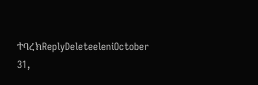ተባረክReplyDeleteeleniOctober 31,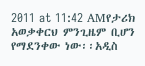2011 at 11:42 AMየታሪክ አወቃቀርህ ምንጊዜም ቢሆን የማደንቀው ነው፡፡አዲስ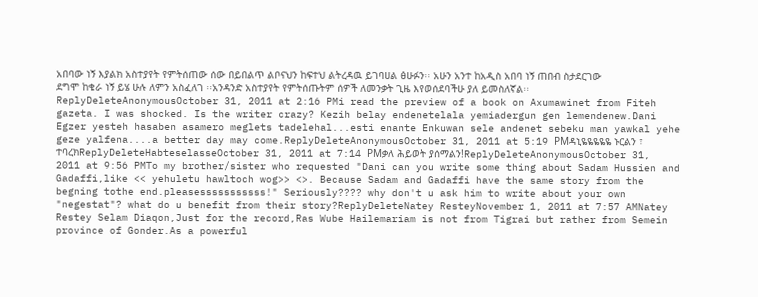አበባው ነኝ እያልክ አስተያየት የምትሰጠው ሰው በይበልጥ ልቦናህን ከፍተህ ልትረዳዉ ይገባሀል ፅሁፉን፡፡ አሁን አንተ ከአዲስ አበባ ነኝ ጠበብ ስታደርገው ደግሞ ከቄራ ነኝ ይሄ ሁሉ ለምን አስፈለገ ፡፡አንዳንድ አስተያየት የምትሰጡትም ሰዎች ለመንቃት ጊዜ እየወሰደባችሁ ያለ ይመስለኛል፡፡ReplyDeleteAnonymousOctober 31, 2011 at 2:16 PMi read the preview of a book on Axumawinet from Fiteh gazeta. I was shocked. Is the writer crazy? Kezih belay endenetelala yemiadergun gen lemendenew.Dani Egzer yesteh hasaben asamero meglets tadelehal...esti enante Enkuwan sele andenet sebeku man yawkal yehe geze yalfena....a better day may come.ReplyDeleteAnonymousOctober 31, 2011 at 5:19 PMዳኒዬዬዬዬዬ ኑርልን ፣ ተባረክReplyDeleteHabteselasseOctober 31, 2011 at 7:14 PMቃለ ሕይወት ያሰማልን!ReplyDeleteAnonymousOctober 31, 2011 at 9:56 PMTo my brother/sister who requested "Dani can you write some thing about Sadam Hussien and Gadaffi,like << yehuletu hawltoch wog>> <>. Because Sadam and Gadaffi have the same story from the begning tothe end.pleasesssssssssss!" Seriously???? why don't u ask him to write about your own "negestat"? what do u benefit from their story?ReplyDeleteNatey ResteyNovember 1, 2011 at 7:57 AMNatey Restey Selam Diaqon,Just for the record,Ras Wube Hailemariam is not from Tigrai but rather from Semein province of Gonder.As a powerful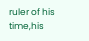ruler of his time,his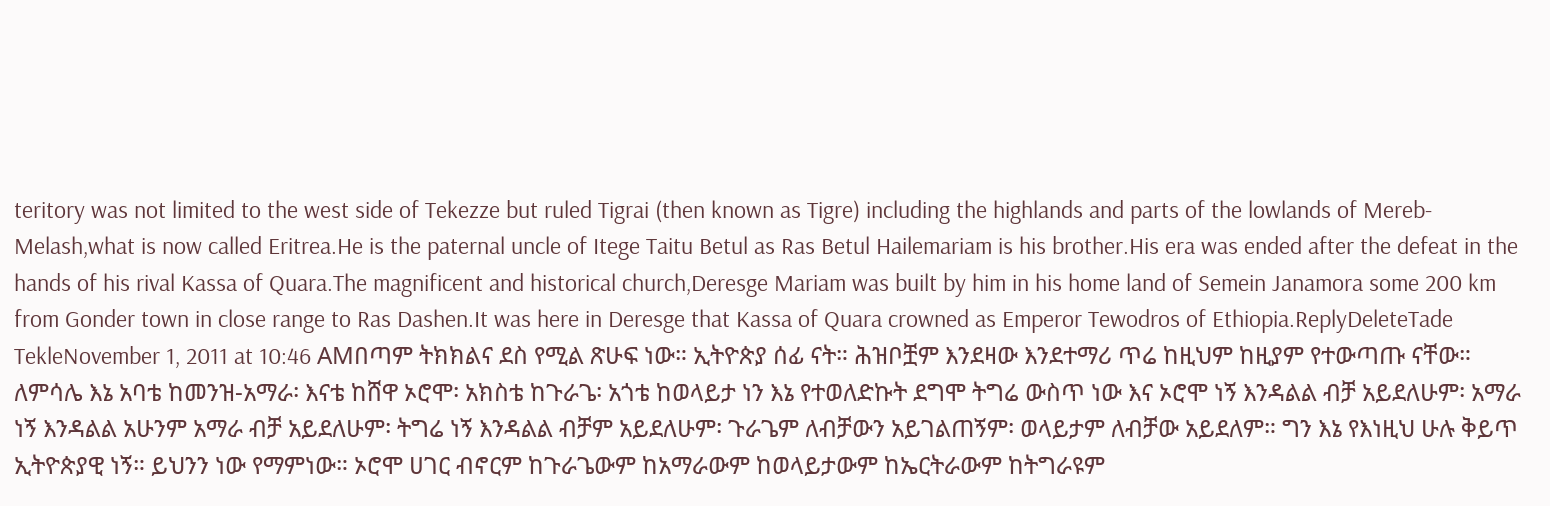teritory was not limited to the west side of Tekezze but ruled Tigrai (then known as Tigre) including the highlands and parts of the lowlands of Mereb-Melash,what is now called Eritrea.He is the paternal uncle of Itege Taitu Betul as Ras Betul Hailemariam is his brother.His era was ended after the defeat in the hands of his rival Kassa of Quara.The magnificent and historical church,Deresge Mariam was built by him in his home land of Semein Janamora some 200 km from Gonder town in close range to Ras Dashen.It was here in Deresge that Kassa of Quara crowned as Emperor Tewodros of Ethiopia.ReplyDeleteTade TekleNovember 1, 2011 at 10:46 AMበጣም ትክክልና ደስ የሚል ጽሁፍ ነው። ኢትዮጵያ ሰፊ ናት። ሕዝቦቿም እንደዛው እንደተማሪ ጥሬ ከዚህም ከዚያም የተውጣጡ ናቸው። ለምሳሌ እኔ አባቴ ከመንዝ-አማራ፡ እናቴ ከሸዋ ኦሮሞ፡ አክስቴ ከጉራጌ፡ አጎቴ ከወላይታ ነን እኔ የተወለድኩት ደግሞ ትግሬ ውስጥ ነው እና ኦሮሞ ነኝ እንዳልል ብቻ አይደለሁም፡ አማራ ነኝ እንዳልል አሁንም አማራ ብቻ አይደለሁም፡ ትግሬ ነኝ እንዳልል ብቻም አይደለሁም፡ ጉራጌም ለብቻውን አይገልጠኝም፡ ወላይታም ለብቻው አይደለም። ግን እኔ የእነዚህ ሁሉ ቅይጥ ኢትዮጵያዊ ነኝ። ይህንን ነው የማምነው። ኦሮሞ ሀገር ብኖርም ከጉራጌውም ከአማራውም ከወላይታውም ከኤርትራውም ከትግራዩም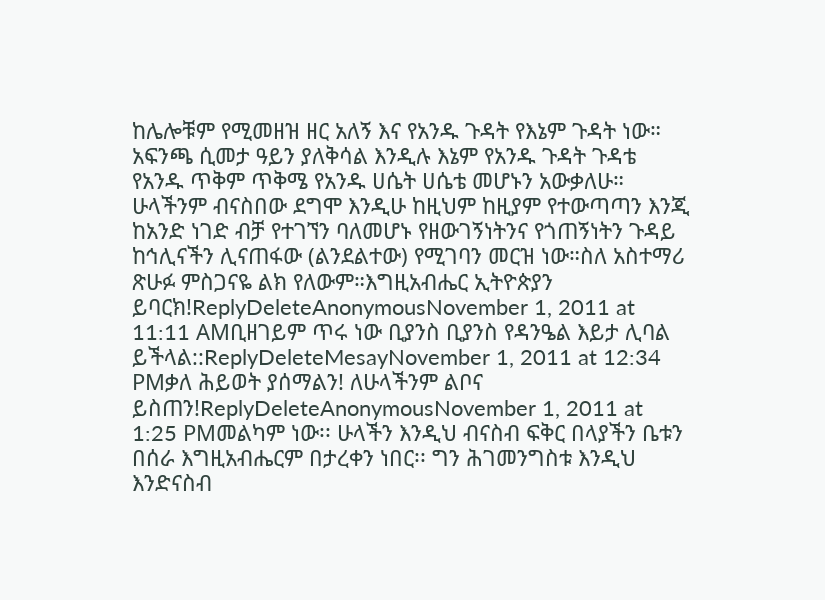ከሌሎቹም የሚመዘዝ ዘር አለኝ እና የአንዱ ጉዳት የእኔም ጉዳት ነው። አፍንጫ ሲመታ ዓይን ያለቅሳል እንዲሉ እኔም የአንዱ ጉዳት ጉዳቴ የአንዱ ጥቅም ጥቅሜ የአንዱ ሀሴት ሀሴቴ መሆኑን አውቃለሁ። ሁላችንም ብናስበው ደግሞ እንዲሁ ከዚህም ከዚያም የተውጣጣን እንጂ ከአንድ ነገድ ብቻ የተገኘን ባለመሆኑ የዘውገኝነትንና የጎጠኝነትን ጉዳይ ከኅሊናችን ሊናጠፋው (ልንደልተው) የሚገባን መርዝ ነው።ስለ አስተማሪ ጽሁፉ ምስጋናዬ ልክ የለውም።እግዚአብሔር ኢትዮጵያን ይባርክ!ReplyDeleteAnonymousNovember 1, 2011 at 11:11 AMቢዘገይም ጥሩ ነው ቢያንስ ቢያንስ የዳንዔል እይታ ሊባል ይችላል::ReplyDeleteMesayNovember 1, 2011 at 12:34 PMቃለ ሕይወት ያሰማልን! ለሁላችንም ልቦና ይስጠን!ReplyDeleteAnonymousNovember 1, 2011 at 1:25 PMመልካም ነው፡፡ ሁላችን እንዲህ ብናስብ ፍቅር በላያችን ቤቱን በሰራ እግዚአብሔርም በታረቀን ነበር፡፡ ግን ሕገመንግስቱ እንዲህ እንድናስብ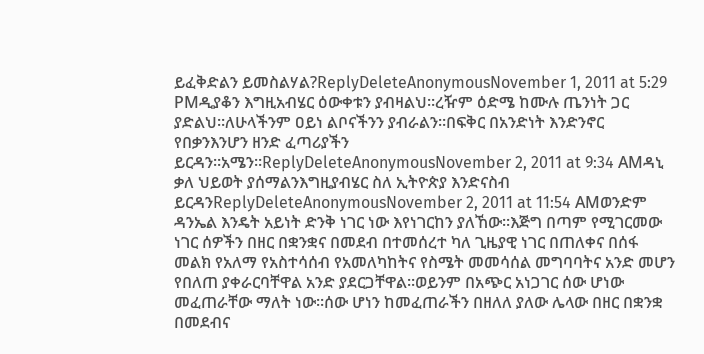ይፈቅድልን ይመስልሃል?ReplyDeleteAnonymousNovember 1, 2011 at 5:29 PMዲያቆን እግዚአብሄር ዕውቀቱን ያብዛልህ።ረዥም ዕድሜ ከሙሉ ጤንነት ጋር ያድልህ።ለሁላችንም ዐይነ ልቦናችንን ያብራልን።በፍቅር በአንድነት እንድንኖር የበቃንእንሆን ዘንድ ፈጣሪያችን ይርዳን።አሜን።ReplyDeleteAnonymousNovember 2, 2011 at 9:34 AMዳኒ ቃለ ህይወት ያሰማልንእግዚያብሄር ስለ ኢትዮጵያ እንድናስብ ይርዳንReplyDeleteAnonymousNovember 2, 2011 at 11:54 AMወንድም ዳንኤል እንዴት አይነት ድንቅ ነገር ነው እየነገርከን ያለኸው፡፡እጅግ በጣም የሚገርመው ነገር ሰዎችን በዘር በቋንቋና በመደብ በተመሰረተ ካለ ጊዜያዊ ነገር በጠለቀና በሰፋ መልክ የአለማ የአስተሳሰብ የአመለካከትና የስሜት መመሳሰል መግባባትና አንድ መሆን የበለጠ ያቀራርባቸዋል አንድ ያደርጋቸዋል፡፡ወይንም በአጭር አነጋገር ሰው ሆነው መፈጠራቸው ማለት ነው፡፡ሰው ሆነን ከመፈጠራችን በዘለለ ያለው ሌላው በዘር በቋንቋ በመደብና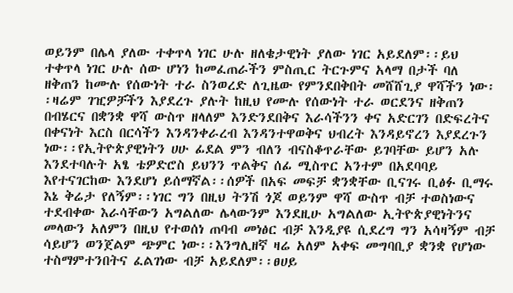ወይንም በሌላ ያለው ተቀጥላ ነገር ሁሉ ዘለቄታዊነት ያለው ነገር አይደለም፡፡ይህ ተቀጥላ ነገር ሁሉ ሰው ሆነን ከመፈጠራችን ምስጢር ትርጉምና አላማ በታች ባለ ዘቅጠን ከሙሉ የሰውነት ተራ ስንወረድ ለጊዜው የምንደበቅበት መሸሸጊያ ዋሻችን ነው፡፡ዛሬም ገዢዎቻችን እያደረጉ ያሉት ከዚህ የሙሉ የሰውነት ተራ ወርደንና ዘቅጠን በብሄርና በቋንቋ ዋሻ ውስጥ ዘላለም እንድንደበቅና እራሳችንን ቀና አድርገን በድፍረትና በቀናነት እርስ በርሳችን እንዳንቀራረብ እንዳንተዋወቅና ህብረት እንዳይኖረን እያደረጉን ነው፡፡የኢትዮጵያዊነትን ሀሁ ፊደል ምን ብለን ብናስቆጥራቸው ይገባቸው ይሆን አሉ እንደተባሉት አፄ ቴዎድሮስ ይህንን ጥልቅና ሰፊ ሚስጥር አንተም በአደባባይ እየተናገርከው እንደሆነ ይሰማኛል፡፡ሰዎች በአፍ መፍቻ ቋንቋቸው ቢናገሩ ቢፅፉ ቢማሩ እኔ ቅሬታ የለኝም፡፡ነገር ግን በዚህ ትንሽ ጎጆ ወይንም ዋሻ ውስጥ ብቻ ተወስነውና ተደብቀው እራሳቸውን አግልለው ሌላውንም እንደዚሁ አግልለው ኢትዮጵያዊነትንና መላውን አለምን በዚህ የተወሰነ ጠባብ መነፅር ብቻ እንዲያዩ ሲደረግ ግን አሳዛኝም ብቻ ሳይሆን ወንጀልም ጭምር ነው፡፡እንግሊዘኛ ዛሬ አለም አቀፍ መግባቢያ ቋንቋ የሆነው ተስማምተንበትና ፈልገነው ብቻ አይደለም፡፡ፀሀይ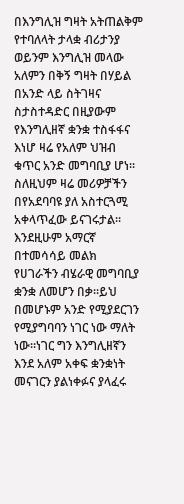በእንግሊዝ ግዛት አትጠልቅም የተባለላት ታላቋ ብሪታንያ ወይንም እንግሊዝ መላው አለምን በቅኝ ግዛት በሃይል በአንድ ላይ ስትገዛና ስታስተዳድር በዚያውም የእንግሊዘኛ ቋንቋ ተስፋፋና እነሆ ዛሬ የአለም ህዝብ ቁጥር አንድ መግባቢያ ሆነ፡፡ስለዚህም ዛሬ መሪዎቻችን በየአደባባዩ ያለ አስተርጓሚ አቀላጥፈው ይናገሩታል፡፡እንደዚሁም አማርኛ በተመሳሳይ መልክ የሀገራችን ብሄራዊ መግባቢያ ቋንቋ ለመሆን በቃ፡፡ይህ በመሆኑም አንድ የሚያደርገን የሚያግባባን ነገር ነው ማለት ነው፡፡ነገር ግን እንግሊዘኛን እንደ አለም አቀፍ ቋንቋነት መናገርን ያልነቀፉና ያላፈሩ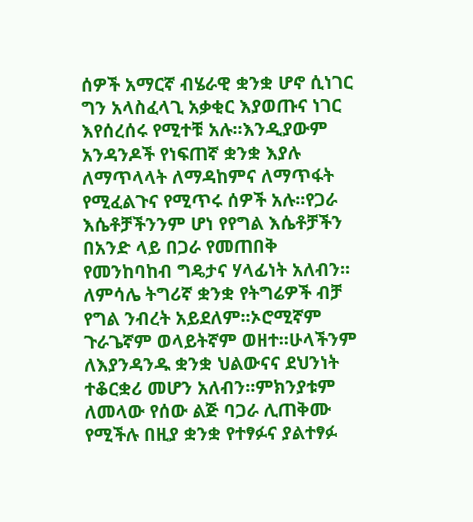ሰዎች አማርኛ ብሄራዊ ቋንቋ ሆኖ ሲነገር ግን አላስፈላጊ አቃቂር እያወጡና ነገር እየሰረሰሩ የሚተቹ አሉ፡፡እንዲያውም አንዳንዶች የነፍጠኛ ቋንቋ እያሉ ለማጥላላት ለማዳከምና ለማጥፋት የሚፈልጉና የሚጥሩ ሰዎች አሉ፡፡የጋራ እሴቶቻችንንም ሆነ የየግል እሴቶቻችን በአንድ ላይ በጋራ የመጠበቅ የመንከባከብ ግዴታና ሃላፊነት አለብን፡፡ለምሳሌ ትግሪኛ ቋንቋ የትግሬዎች ብቻ የግል ንብረት አይደለም፡፡ኦሮሚኛም ጉራጌኛም ወላይትኛም ወዘተ፡፡ሁላችንም ለእያንዳንዱ ቋንቋ ህልውናና ደህንነት ተቆርቋሪ መሆን አለብን፡፡ምክንያቱም ለመላው የሰው ልጅ ባጋራ ሊጠቅሙ የሚችሉ በዚያ ቋንቋ የተፃፉና ያልተፃፉ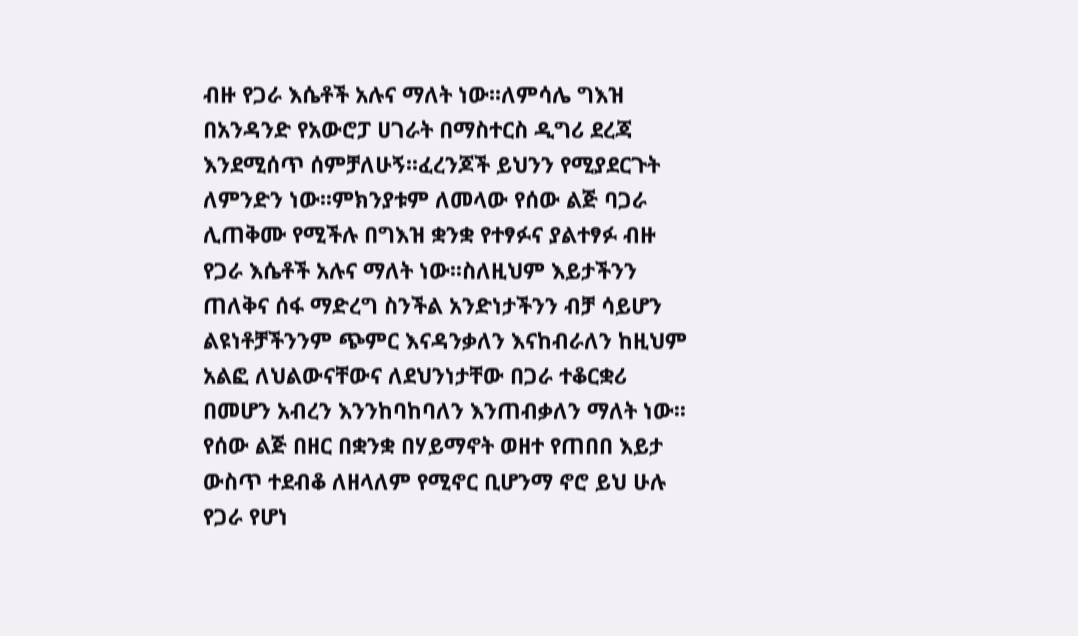ብዙ የጋራ እሴቶች አሉና ማለት ነው፡፡ለምሳሌ ግእዝ በአንዳንድ የአውሮፓ ሀገራት በማስተርስ ዲግሪ ደረጃ እንደሚሰጥ ሰምቻለሁኝ፡፡ፈረንጆች ይህንን የሚያደርጉት ለምንድን ነው፡፡ምክንያቱም ለመላው የሰው ልጅ ባጋራ ሊጠቅሙ የሚችሉ በግእዝ ቋንቋ የተፃፉና ያልተፃፉ ብዙ የጋራ እሴቶች አሉና ማለት ነው፡፡ስለዚህም እይታችንን ጠለቅና ሰፋ ማድረግ ስንችል አንድነታችንን ብቻ ሳይሆን ልዩነቶቻችንንም ጭምር እናዳንቃለን እናከብራለን ከዚህም አልፎ ለህልውናቸውና ለደህንነታቸው በጋራ ተቆርቋሪ በመሆን አብረን እንንከባከባለን እንጠብቃለን ማለት ነው፡፡ የሰው ልጅ በዘር በቋንቋ በሃይማኖት ወዘተ የጠበበ እይታ ውስጥ ተደብቆ ለዘላለም የሚኖር ቢሆንማ ኖሮ ይህ ሁሉ የጋራ የሆነ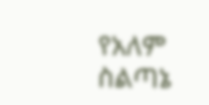የአለም ስልጣኔ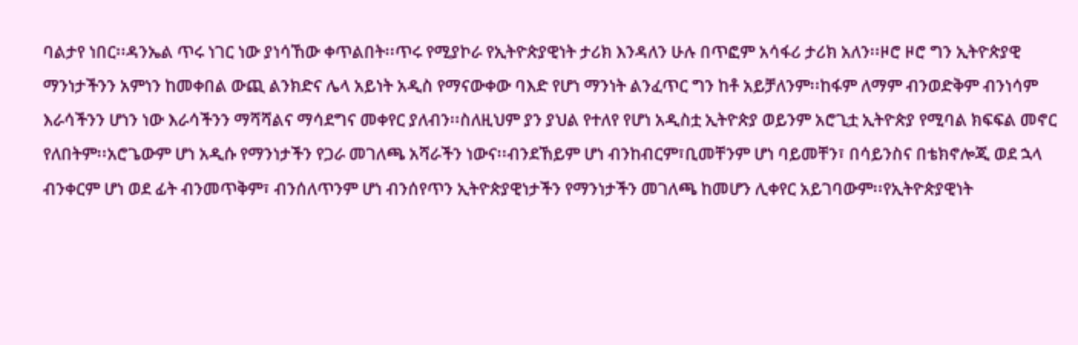ባልታየ ነበር፡፡ዳንኤል ጥሩ ነገር ነው ያነሳኸው ቀጥልበት፡፡ጥሩ የሚያኮራ የኢትዮጵያዊነት ታሪክ እንዳለን ሁሉ በጥፎም አሳፋሪ ታሪክ አለን፡፡ዞሮ ዞሮ ግን ኢትዮጵያዊ ማንነታችንን አምነን ከመቀበል ውጪ ልንክድና ሌላ አይነት አዲስ የማናውቀው ባእድ የሆነ ማንነት ልንፈጥር ግን ከቶ አይቻለንም፡፡ከፋም ለማም ብንወድቅም ብንነሳም እራሳችንን ሆነን ነው እራሳችንን ማሻሻልና ማሳደግና መቀየር ያለብን፡፡ስለዚህም ያን ያህል የተለየ የሆነ አዲስቷ ኢትዮጵያ ወይንም አሮጊቷ ኢትዮጵያ የሚባል ክፍፍል መኖር የለበትም፡፡አሮጌውም ሆነ አዲሱ የማንነታችን የጋራ መገለጫ አሻራችን ነውና፡፡ብንደኸይም ሆነ ብንከብርም፣ቢመቸንም ሆነ ባይመቸን፣ በሳይንስና በቴክኖሎጂ ወደ ኋላ ብንቀርም ሆነ ወደ ፊት ብንመጥቅም፣ ብንሰለጥንም ሆነ ብንሰየጥን ኢትዮጵያዊነታችን የማንነታችን መገለጫ ከመሆን ሊቀየር አይገባውም፡፡የኢትዮጵያዊነት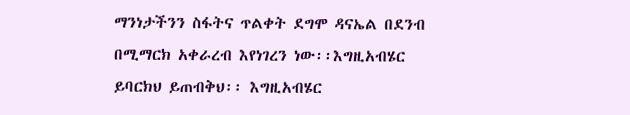ማንነታችንን ስፋትና ጥልቀት ደግሞ ዳናኤል በደንብ በሚማርክ አቀራረብ እየነገረን ነው፡፡እግዚአብሄር ይባርክህ ይጠብቅህ፡፡ እግዚአብሄር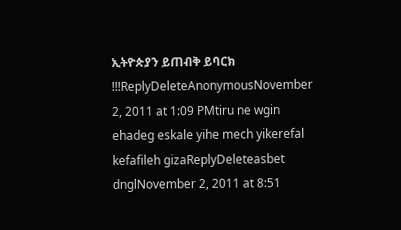ኢትዮጵያን ይጠብቅ ይባርክ !!!ReplyDeleteAnonymousNovember 2, 2011 at 1:09 PMtiru ne wgin ehadeg eskale yihe mech yikerefal kefafileh gizaReplyDeleteasbet dnglNovember 2, 2011 at 8:51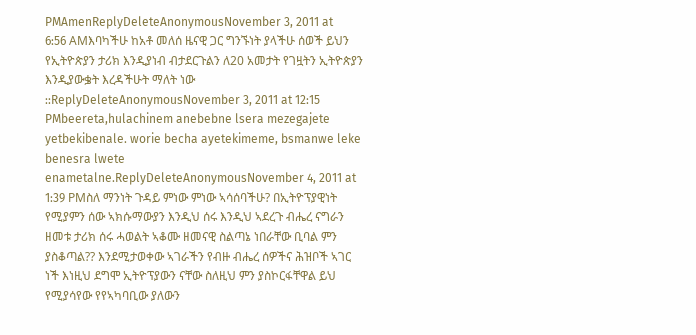PMAmenReplyDeleteAnonymousNovember 3, 2011 at 6:56 AMእባካችሁ ከአቶ መለሰ ዜናዊ ጋር ግንኙነት ያላችሁ ሰወች ይህን የኢትዮጵያን ታሪክ እንዲያነብ ብታደርጉልን ለ20 አመታት የገዟትን ኢትዮጵያን እንዲያውቌት እረዳችሁት ማለት ነው ::ReplyDeleteAnonymousNovember 3, 2011 at 12:15 PMbeereta,hulachinem anebebne lsera mezegajete yetbekibenale. worie becha ayetekimeme, bsmanwe leke benesra lwete enametalne.ReplyDeleteAnonymousNovember 4, 2011 at 1:39 PMስለ ማንነት ጉዳይ ምነው ምነው ኣሳሰባችሁ? በኢትዮፕያዊነት የሚያምን ሰው ኣክሱማውያን እንዲህ ሰሩ እንዲህ ኣደረጉ ብሔረ ናግራን ዘመቱ ታሪክ ሰሩ ሓወልት ኣቆሙ ዘመናዊ ስልጣኔ ነበራቸው ቢባል ምን ያስቆጣል?? እንደሚታወቀው ኣገራችን የብዙ ብሔረ ሰዎችና ሕዝቦች ኣገር ነች እነዚህ ደግሞ ኢትዮፕያውን ናቸው ስለዚህ ምን ያስኮርፋቸዋል ይህ የሚያሳየው የየኣካባቢው ያለውን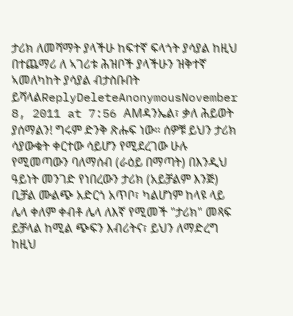ታሪክ ለመሻማት ያላችሁ ከፍተኛ ፍላጎት ያሳያል ከዚህ በተጨማሪ ለ ኣገሪቱ ሕዝቦች ያላችሁን ዝቅተኛ ኣመለካከት ያሳያል ብታስቡበት ይሻላልReplyDeleteAnonymousNovember 8, 2011 at 7:56 AMዳንኤል፣ ቃለ ሕይወት ያሰማልን! ግሩም ድንቅ ጽሑፍ ነው። ሰዎቹ ይህን ታሪክ ሳያውቁት ቀርተው ሳይሆን የሚደረገው ሁሉ የሚመጣውን ባለማሰብ (ራዕይ በማጣት) በእንዲህ ዓይነት መንገድ የነበረውን ታሪክ (አይቻልም እንጅ) ቢቻል ሙልጭ አድርጎ አጥቦ፣ ካልሆነም ከላዩ ላይ ሌላ ቀለም ቀብቶ ሌላ ለእኛ የሚመች "ታሪክ" መጻፍ ይቻላል ከሚል ጭፍን እብሪትና፣ ይህን ለማድረግ ከዚህ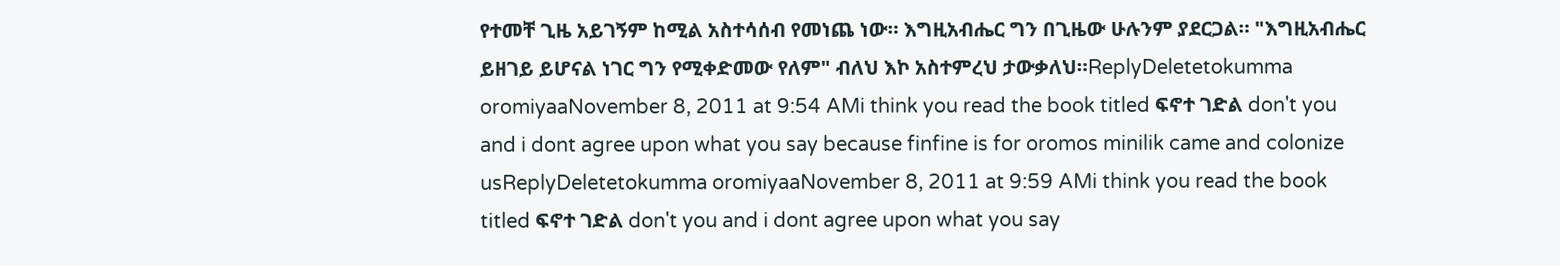የተመቸ ጊዜ አይገኝም ከሚል አስተሳሰብ የመነጨ ነው። እግዚአብሔር ግን በጊዜው ሁሉንም ያደርጋል። "እግዚአብሔር ይዘገይ ይሆናል ነገር ግን የሚቀድመው የለም" ብለህ እኮ አስተምረህ ታውቃለህ።ReplyDeletetokumma oromiyaaNovember 8, 2011 at 9:54 AMi think you read the book titled ፍኖተ ገድል don't you and i dont agree upon what you say because finfine is for oromos minilik came and colonize usReplyDeletetokumma oromiyaaNovember 8, 2011 at 9:59 AMi think you read the book titled ፍኖተ ገድል don't you and i dont agree upon what you say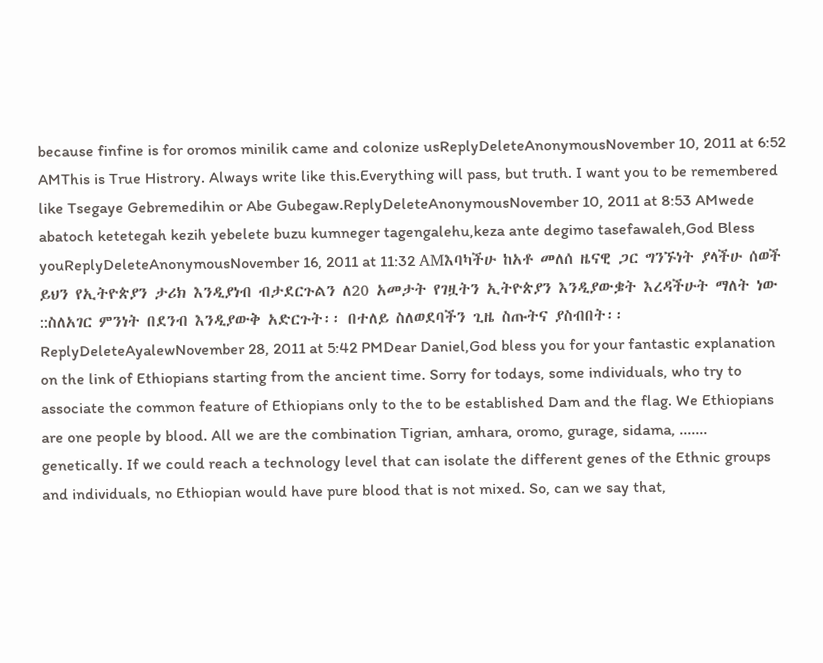because finfine is for oromos minilik came and colonize usReplyDeleteAnonymousNovember 10, 2011 at 6:52 AMThis is True Histrory. Always write like this.Everything will pass, but truth. I want you to be remembered like Tsegaye Gebremedihin or Abe Gubegaw.ReplyDeleteAnonymousNovember 10, 2011 at 8:53 AMwede abatoch ketetegah kezih yebelete buzu kumneger tagengalehu,keza ante degimo tasefawaleh,God Bless youReplyDeleteAnonymousNovember 16, 2011 at 11:32 AMእባካችሁ ከአቶ መለሰ ዜናዊ ጋር ግንኙነት ያላችሁ ሰወች ይህን የኢትዮጵያን ታሪክ እንዲያነብ ብታደርጉልን ለ20 አመታት የገዟትን ኢትዮጵያን እንዲያውቌት እረዳችሁት ማለት ነው ::ስለአገር ምንነት በደንብ እንዲያውቅ አድርጉት፡፡ በተለይ ስለወደባችን ጊዜ ስጡትና ያስብበት፡፡ReplyDeleteAyalewNovember 28, 2011 at 5:42 PMDear Daniel,God bless you for your fantastic explanation on the link of Ethiopians starting from the ancient time. Sorry for todays, some individuals, who try to associate the common feature of Ethiopians only to the to be established Dam and the flag. We Ethiopians are one people by blood. All we are the combination Tigrian, amhara, oromo, gurage, sidama, ....... genetically. If we could reach a technology level that can isolate the different genes of the Ethnic groups and individuals, no Ethiopian would have pure blood that is not mixed. So, can we say that,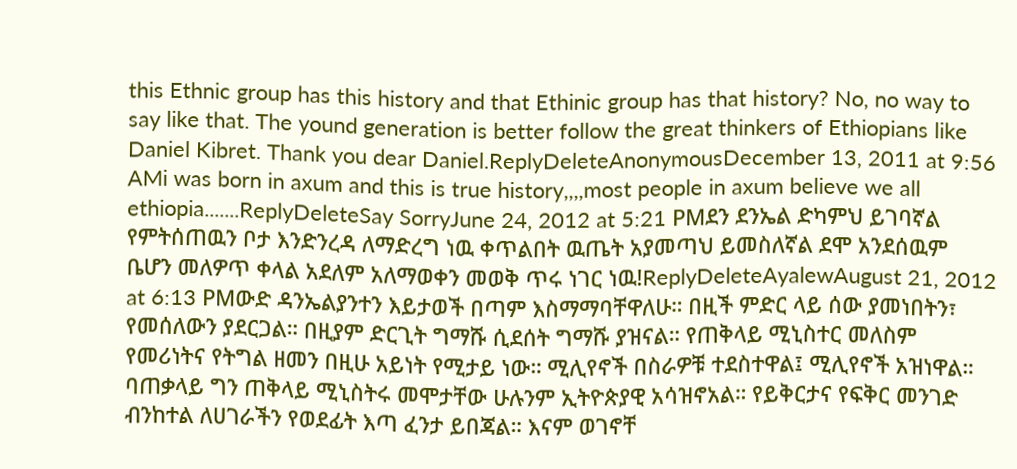this Ethnic group has this history and that Ethinic group has that history? No, no way to say like that. The yound generation is better follow the great thinkers of Ethiopians like Daniel Kibret. Thank you dear Daniel.ReplyDeleteAnonymousDecember 13, 2011 at 9:56 AMi was born in axum and this is true history,,,,most people in axum believe we all ethiopia.......ReplyDeleteSay SorryJune 24, 2012 at 5:21 PMደን ደንኤል ድካምህ ይገባኛል የምትሰጠዉን ቦታ እንድንረዳ ለማድረግ ነዉ ቀጥልበት ዉጤት አያመጣህ ይመስለኛል ደሞ አንደሰዉም ቤሆን መለዎጥ ቀላል አደለም አለማወቀን መወቅ ጥሩ ነገር ነዉ!ReplyDeleteAyalewAugust 21, 2012 at 6:13 PMውድ ዳንኤልያንተን እይታወች በጣም እስማማባቸዋለሁ። በዚች ምድር ላይ ሰው ያመነበትን፣ የመሰለውን ያደርጋል። በዚያም ድርጊት ግማሹ ሲደሰት ግማሹ ያዝናል። የጠቅላይ ሚኒስተር መለስም የመሪነትና የትግል ዘመን በዚሁ አይነት የሚታይ ነው። ሚሊየኖች በስራዎቹ ተደስተዋል፤ ሚሊየኖች አዝነዋል። ባጠቃላይ ግን ጠቅላይ ሚኒስትሩ መሞታቸው ሁሉንም ኢትዮጵያዊ አሳዝኖአል። የይቅርታና የፍቅር መንገድ ብንከተል ለሀገራችን የወደፊት እጣ ፈንታ ይበጃል። እናም ወገኖቸ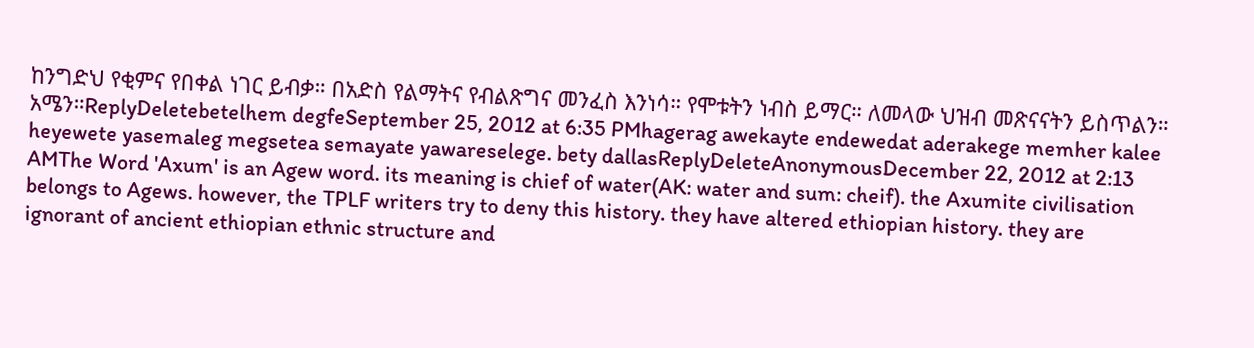ከንግድህ የቂምና የበቀል ነገር ይብቃ። በአድስ የልማትና የብልጽግና መንፈስ እንነሳ። የሞቱትን ነብስ ይማር። ለመላው ህዝብ መጽናናትን ይስጥልን። አሜን።ReplyDeletebetelhem degfeSeptember 25, 2012 at 6:35 PMhagerag awekayte endewedat aderakege memher kalee heyewete yasemaleg megsetea semayate yawareselege. bety dallasReplyDeleteAnonymousDecember 22, 2012 at 2:13 AMThe Word 'Axum' is an Agew word. its meaning is chief of water(AK: water and sum: cheif). the Axumite civilisation belongs to Agews. however, the TPLF writers try to deny this history. they have altered ethiopian history. they are ignorant of ancient ethiopian ethnic structure and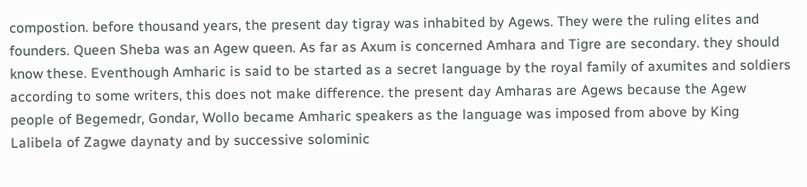compostion. before thousand years, the present day tigray was inhabited by Agews. They were the ruling elites and founders. Queen Sheba was an Agew queen. As far as Axum is concerned Amhara and Tigre are secondary. they should know these. Eventhough Amharic is said to be started as a secret language by the royal family of axumites and soldiers according to some writers, this does not make difference. the present day Amharas are Agews because the Agew people of Begemedr, Gondar, Wollo became Amharic speakers as the language was imposed from above by King Lalibela of Zagwe daynaty and by successive solominic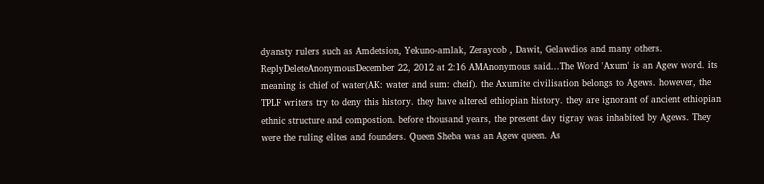dyansty rulers such as Amdetsion, Yekuno-amlak, Zeraycob , Dawit, Gelawdios and many others. ReplyDeleteAnonymousDecember 22, 2012 at 2:16 AMAnonymous said...The Word 'Axum' is an Agew word. its meaning is chief of water(AK: water and sum: cheif). the Axumite civilisation belongs to Agews. however, the TPLF writers try to deny this history. they have altered ethiopian history. they are ignorant of ancient ethiopian ethnic structure and compostion. before thousand years, the present day tigray was inhabited by Agews. They were the ruling elites and founders. Queen Sheba was an Agew queen. As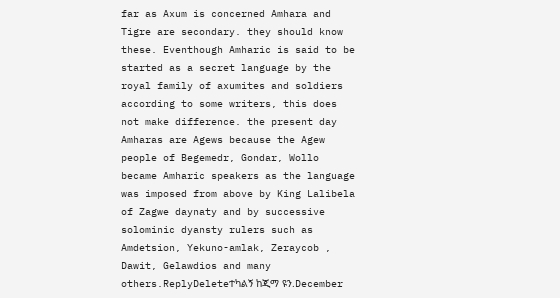far as Axum is concerned Amhara and Tigre are secondary. they should know these. Eventhough Amharic is said to be started as a secret language by the royal family of axumites and soldiers according to some writers, this does not make difference. the present day Amharas are Agews because the Agew people of Begemedr, Gondar, Wollo became Amharic speakers as the language was imposed from above by King Lalibela of Zagwe daynaty and by successive solominic dyansty rulers such as Amdetsion, Yekuno-amlak, Zeraycob , Dawit, Gelawdios and many others.ReplyDeleteተካልኝ ከጂማ ዩን.December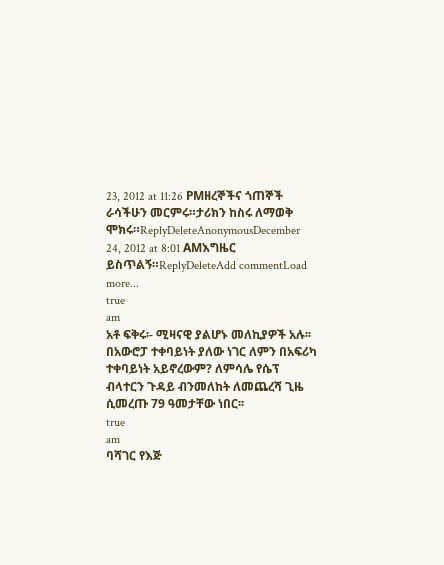23, 2012 at 11:26 PMዘረኞችና ጎጠኞች ራሳችሁን መርምሩ።ታሪክን ከስሩ ለማወቅ ሞክሩ።ReplyDeleteAnonymousDecember 24, 2012 at 8:01 AMእግዜር ይስጥልኝ።ReplyDeleteAdd commentLoad more...
true
am
አቶ ፍቅሩ፡- ሚዛናዊ ያልሆኑ መለኪያዎች አሉ፡፡ በአውሮፓ ተቀባይነት ያለው ነገር ለምን በአፍሪካ ተቀባይነት አይኖረውም? ለምሳሌ የሴፕ ብላተርን ጉዳይ ብንመለከት ለመጨረሻ ጊዜ ሲመረጡ 79 ዓመታቸው ነበር፡፡
true
am
ባሻገር የእጅ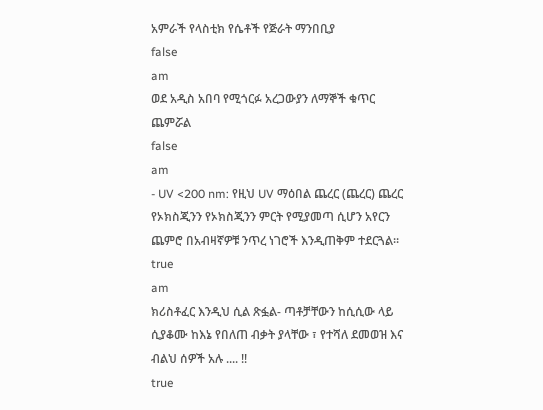አምራች የላስቲክ የሴቶች የጅራት ማንበቢያ
false
am
ወደ አዲስ አበባ የሚጎርፉ አረጋውያን ለማኞች ቁጥር ጨምሯል
false
am
- UV <200 nm: የዚህ UV ማዕበል ጨረር (ጨረር) ጨረር የኦክስጂንን የኦክስጂንን ምርት የሚያመጣ ሲሆን አየርን ጨምሮ በአብዛኛዎቹ ንጥረ ነገሮች እንዲጠቅም ተደርጓል።
true
am
ክሪስቶፈር እንዲህ ሲል ጽፏል- ጣቶቻቸውን ከሲሲው ላይ ሲያቆሙ ከእኔ የበለጠ ብቃት ያላቸው ፣ የተሻለ ደመወዝ እና ብልህ ሰዎች አሉ .... !!
true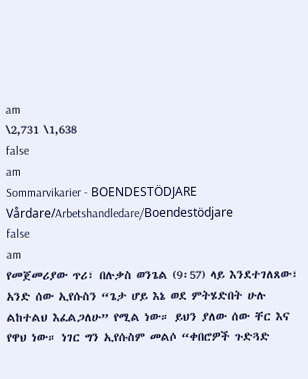am
\2,731 \1,638
false
am
Sommarvikarier - BOENDESTÖDJARE Vårdare/Arbetshandledare/Boendestödjare
false
am
የመጀመሪያው ጥሪ፣ በሉቃስ ወንጌል (9፡57) ላይ እንደተገለጸው፣ አንድ ሰው ኢየሱስን “ጌታ ሆይ እኔ ወደ ምትሄድበት ሁሉ ልከተልህ እፈልጋለሁ” የሚል ነው። ይህን ያለው ሰው ቸር እና የዋህ ነው። ነገር ግን ኢየሱስም መልሶ “ቀበሮዎች ጉድጓድ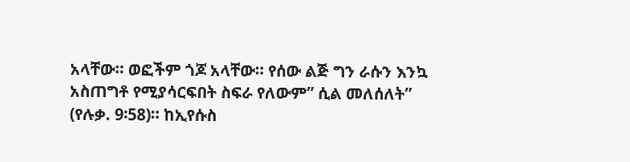አላቸው። ወፎችም ጎጆ አላቸው። የሰው ልጅ ግን ራሱን እንኳ አስጠግቶ የሚያሳርፍበት ስፍራ የለውም” ሲል መለሰለት” (የሉቃ. 9፡58)። ከኢየሱስ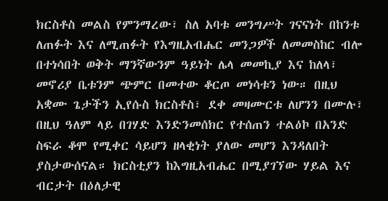ክርስቶስ መልስ የምንማረው፣ ስለ አባቱ መንግሥት ገናናነት በከንቱ ለጠፉት እና ለሚጠፉት የእግዚአብሔር መንጋዎች ለመመስከር ብሎ በተነሳበት ወቅት ማንኛውንም ዓይነት ሌላ መመኪያ እና ከለላ፣ መኖሪያ ቤቱንም ጭምር በመተው ቆርጦ መነሳቱን ነው። በዚህ አቋሙ ጌታችን ኢየሱስ ክርስቶስ፣ ደቀ መዛሙርቱ ለሆንን በሙሉ፣ በዚህ ዓለም ላይ በገሃድ እንድንመሰክር የተሰጠን ተልዕኮ በአንድ ስፍራ ቆሞ የሚቀር ሳይሆን ዘላቂነት ያለው መሆን እንዳለበት ያስታውሰናል። ክርስቲያን ከእግዚአብሔር በሚያገኘው ሃይል እና ብርታት በዕለታዊ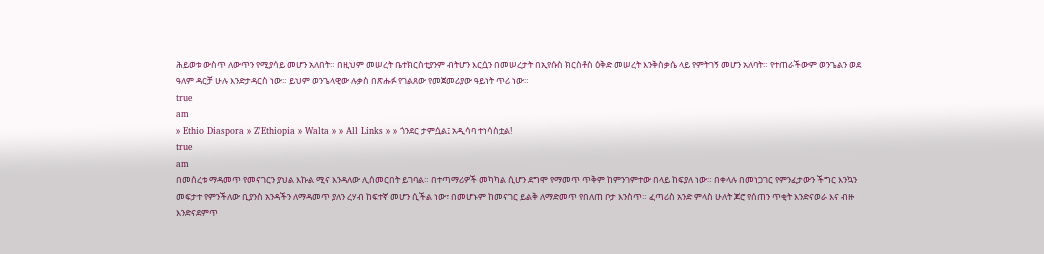ሕይወቱ ውስጥ ለውጥን የሚያሳይ መሆን አለበት። በዚህም መሠረት ቤተክርስቲያንም ብትሆን እርሷን በመሠረታት በኢየሱስ ክርስቶስ ዕቅድ መሠረት እንቅስቃሴ ላይ የምትገኝ መሆን አለባት። የተጠራችውም ወንጌልን ወደ ዓለም ዳርቻ ሁሉ እንድታዳርስ ነው። ይህም ወንጌላዊው ሉቃስ በጽሑፉ የገልጸው የመጀመሪያው ዓይነት ጥሪ ነው።
true
am
» Ethio Diaspora » Z'Ethiopia » Walta » » All Links » » ጎንደር ታምሷል፤ አዲሳባ ተነሳስቷል!
true
am
በመሰረቱ ማዳመጥ የመናገርን ያህል እኩል ሚና እንዳለው ሊሰመርበት ይገባል። በተጣማሪዎች መካካል ሲሆን ደግሞ የማመጥ ጥቅም ከምንገምተው በላይ ከፍያለ ነው። በቀላሉ በመነጋገር የምንፈታውን ችግር እንኳን መፍታተ የምንችለው ቢያንስ አንዳችን ለማዳመጥ ያለን ረሃብ ከፍተኛ መሆን ሲችል ነው፣ በመሆኑም ከመናገር ይልቅ ለማድመጥ የበለጠ ቦታ እንስጥ። ፈጣሪስ አንድ ምላስ ሁለት ጆሮ የሰጠን ጥቂት እንድናወራ እና ብዙ እንድናደምጥ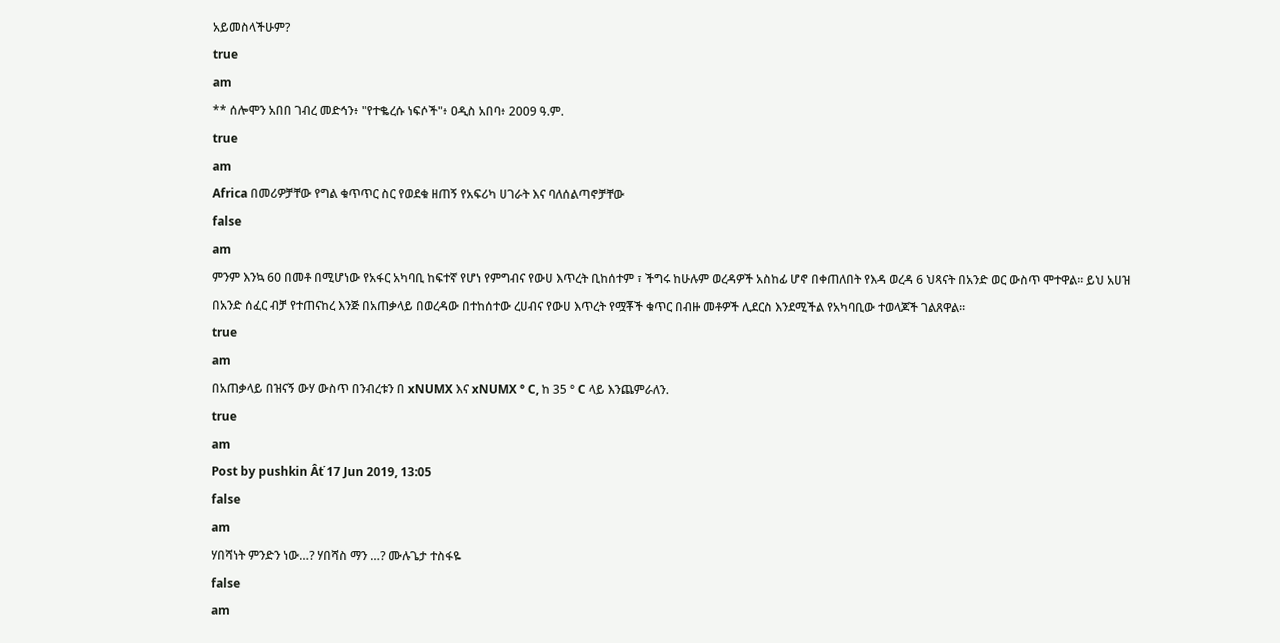አይመስላችሁም?
true
am
** ሰሎሞን አበበ ገብረ መድኅን፥ "የተቈረሱ ነፍሶች"፥ ዐዲስ አበባ፥ 2009 ዓ.ም.
true
am
Africa በመሪዎቻቸው የግል ቁጥጥር ስር የወደቁ ዘጠኝ የአፍሪካ ሀገራት እና ባለሰልጣኖቻቸው
false
am
ምንም እንኳ 60 በመቶ በሚሆነው የአፋር አካባቢ ከፍተኛ የሆነ የምግብና የውሀ እጥረት ቢከሰተም ፣ ችግሩ ከሁሉም ወረዳዎች አስከፊ ሆኖ በቀጠለበት የእዳ ወረዳ 6 ህጻናት በአንድ ወር ውስጥ ሞተዋል። ይህ አሀዝ በአንድ ሰፈር ብቻ የተጠናከረ እንጅ በአጠቃላይ በወረዳው በተከሰተው ረሀብና የውሀ እጥረት የሟቾች ቁጥር በብዙ መቶዎች ሊደርስ እንደሚችል የአካባቢው ተወላጆች ገልጸዋል።
true
am
በአጠቃላይ በዝናኝ ውሃ ውስጥ በንብረቱን በ xNUMX እና xNUMX ° C, ከ 35 ° C ላይ እንጨምራለን.
true
am
Post by pushkin Âť 17 Jun 2019, 13:05
false
am
ሃበሻነት ምንድን ነው…? ሃበሻስ ማን …? ሙሉጌታ ተስፋዬ
false
am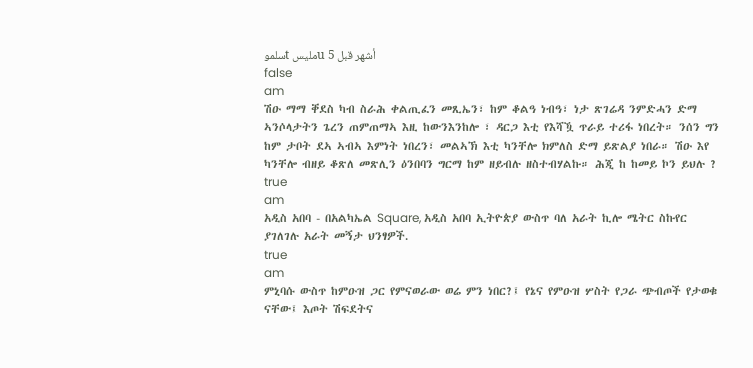سلموt مليسu 5 أشهر قبل
false
am
ሽዑ ማማ ቐደስ ካብ ስራሕ ቀልጢፈን መጺኤን፣ ከም ቆልዓ ነብዓ፣ ነታ ጽገሬዳ ንምድሓን ድማ ኣንሶላታትን ጌረን ጠምጠማኣ እዚ ከውንእንከሎ ፣ ዳርጋ እቲ የእሻዃ ጥራይ ተሪፋ ነበረት። ንሰን ግን ከም ታቦት ደኣ ኣብኣ እምነት ነበረን፣ መልኣኽ እቲ ካንቸሎ ክምለስ ድማ ይጽልያ ነበራ። ሽዑ እየ ካንቸሎ ብዘይ ቆጽለ መጽሊን ዕንበባን ግርማ ከም ዘይብሉ ዘስተብሃልኩ። ሕጂ ከ ከመይ ኮን ይህሉ ?
true
am
አዲስ አበባ - በአልካኤል Square, አዲስ አበባ ኢትዮጵያ ውስጥ ባለ አራት ኪሎ ሜትር ስኩየር ያገለገሉ አራት መኝታ ህንፃዎች.
true
am
ምኒባሱ ውስጥ ከምዑዝ ጋር የምናወራው ወሬ ምን ነበር?፤ የኔና የምዑዝ ሦስት የጋራ ጭብጦች የታወቁ ናቸው፤ እጦት ሽፍደትና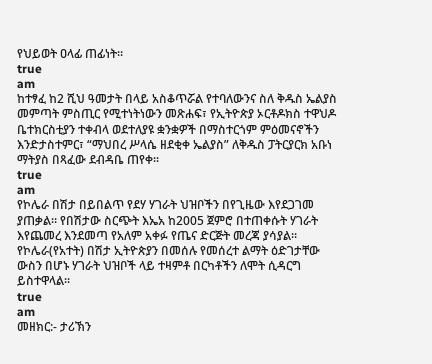የህይወት ዐላፊ ጠፊነት።
true
am
ከተፃፈ ከ2 ሺህ ዓመታት በላይ አስቆጥሯል የተባለውንና ስለ ቅዱስ ኤልያስ መምጣት ምስጢር የሚተነትነውን መጽሐፍ፣ የኢትዮጵያ ኦርቶዶክስ ተዋህዶ ቤተክርስቲያን ተቀብላ ወደተለያዩ ቋንቋዎች በማስተርጎም ምዕመናኖችን እንድታስተምር፣ “ማህበረ ሥላሴ ዘደቂቀ ኤልያስ” ለቅዱስ ፓትርያርክ አቡነ ማትያስ በጻፈው ደብዳቤ ጠየቀ፡፡
true
am
የኮሌራ በሽታ በይበልጥ የደሃ ሃገራት ህዝቦችን በየጊዜው እየደጋገመ ያጠቃል። የበሽታው ስርጭት እኤአ ከ2005 ጀምሮ በተጠቀሱት ሃገራት እየጨመረ እንደመጣ የአለም አቀፉ የጤና ድርጅት መረጃ ያሳያል። የኮሌራ(የአተት) በሽታ ኢትዮጵያን በመሰሉ የመሰረተ ልማት ዕድገታቸው ውስን በሆኑ ሃገራት ህዝቦች ላይ ተዛምቶ በርካቶችን ለሞት ሲዳርግ ይስተዋላል።
true
am
መዘክር:- ታሪኽን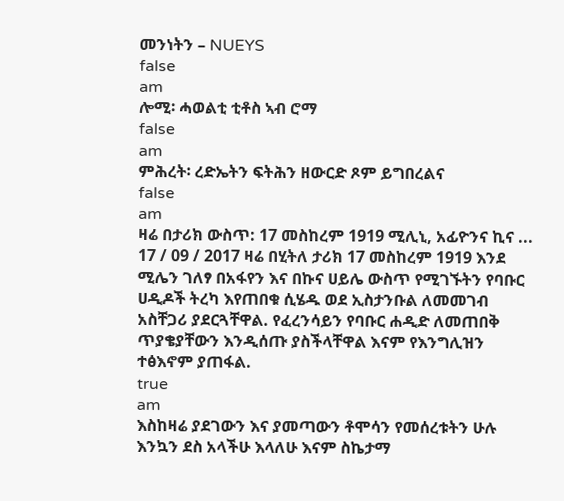መንነትን – NUEYS
false
am
ሎሚ፡ ሓወልቲ ቲቶስ ኣብ ሮማ
false
am
ምሕረት፡ ረድኤትን ፍትሕን ዘውርድ ጾም ይግበረልና
false
am
ዛሬ በታሪክ ውስጥ: 17 መስከረም 1919 ሚሊኒ, አፊዮንና ኪና ... 17 / 09 / 2017 ዛሬ በሂትለ ታሪክ 17 መስከረም 1919 እንደ ሚሌን ገለፃ በአፋየን እና በኩና ሀይሌ ውስጥ የሚገኙትን የባቡር ሀዲዶች ትረካ እየጠበቁ ሲሄዱ ወደ ኢስታንቡል ለመመገብ አስቸጋሪ ያደርጓቸዋል. የፈረንሳይን የባቡር ሐዲድ ለመጠበቅ ጥያቄያቸውን እንዲሰጡ ያስችላቸዋል እናም የእንግሊዝን ተፅእኖም ያጠፋል.
true
am
እስከዛሬ ያደገውን እና ያመጣውን ቶሞሳን የመሰረቱትን ሁሉ እንኳን ደስ አላችሁ እላለሁ እናም ስኬታማ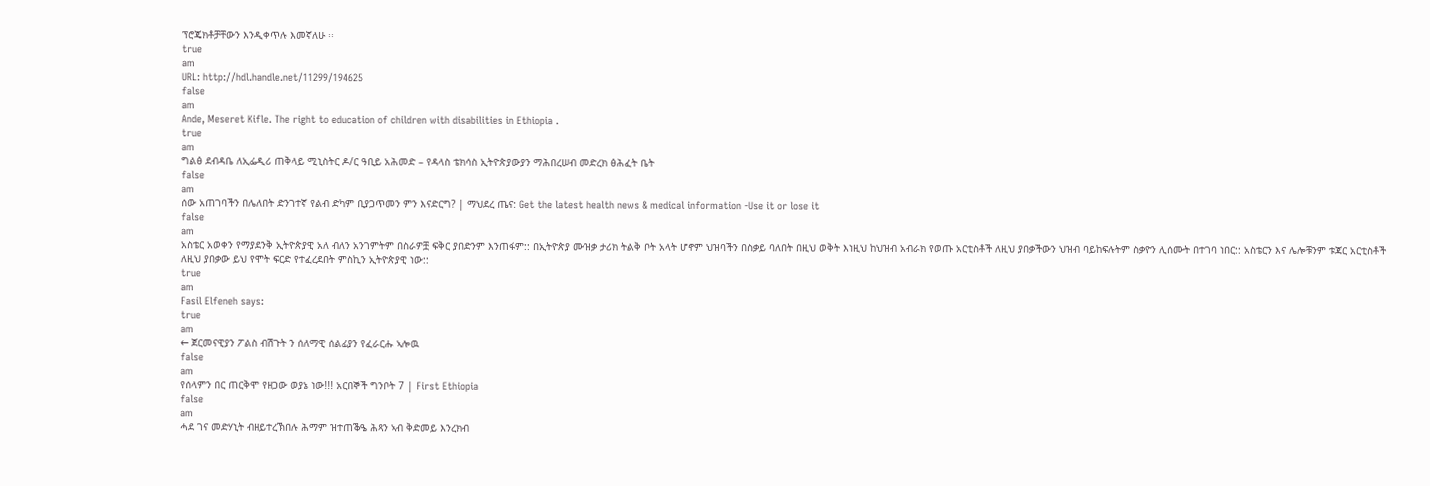ፕሮጄክቶቻቸውን እንዲቀጥሉ እመኛለሁ ፡፡
true
am
URL: http://hdl.handle.net/11299/194625
false
am
Ande, Meseret Kifle. The right to education of children with disabilities in Ethiopia .
true
am
ግልፅ ደብዳቤ ለኢፌዲሪ ጠቅላይ ሚኒስትር ዶ/ር ዓቢይ አሕመድ – የዳላስ ቴክሳስ ኢትዮጵያውያን ማሕበረሠብ መድረክ ፅሕፈት ቤት
false
am
ሰው አጠገባችን በሌለበት ድንገተኛ የልብ ድካም ቢያጋጥመን ምን እናድርግ? | ማህደረ ጤና: Get the latest health news & medical information -Use it or lose it
false
am
አስቴር አወቀን የማያደንቅ ኢትዮጵያዊ አለ ብለን አንገምትም በስራዎቿ ፍቅር ያበድንም እንጠፋም:: በኢትዮጵያ ሙዝቃ ታሪክ ትልቅ ቦት አላት ሆኖም ህዝባችን በስቃይ ባለበት በዚህ ወቅት እነዚህ ከህዝብ አብራክ የወጡ አርቲስቶች ለዚህ ያበቃችውን ህዝብ ባይከፍሉትም ስቃዮን ሊሰሙት በተገባ ነበር:: አስቴርን እና ሌሎቹንም ቱጃር አርቲስቶች ለዚህ ያበቃው ይህ የሞት ፍርድ የተፈረደበት ምስኪን ኢትዮጵያዊ ነው::
true
am
Fasil Elfeneh says:
true
am
← ጀርመናዊያን ፖልስ ብሽጉት ን ሰለማዊ ሰልፊያን የፈራርሑ ኣሎዉ
false
am
የሰላምን በር ጠርቅሞ የዘጋው ወያኔ ነው!!! አርበኞች ግንቦት 7 | First Ethiopia
false
am
ሓደ ገና መድሃኒት ብዘይተረኽበሉ ሕማም ዝተጠቕዔ ሕጻን ኣብ ቅድመይ እንረክብ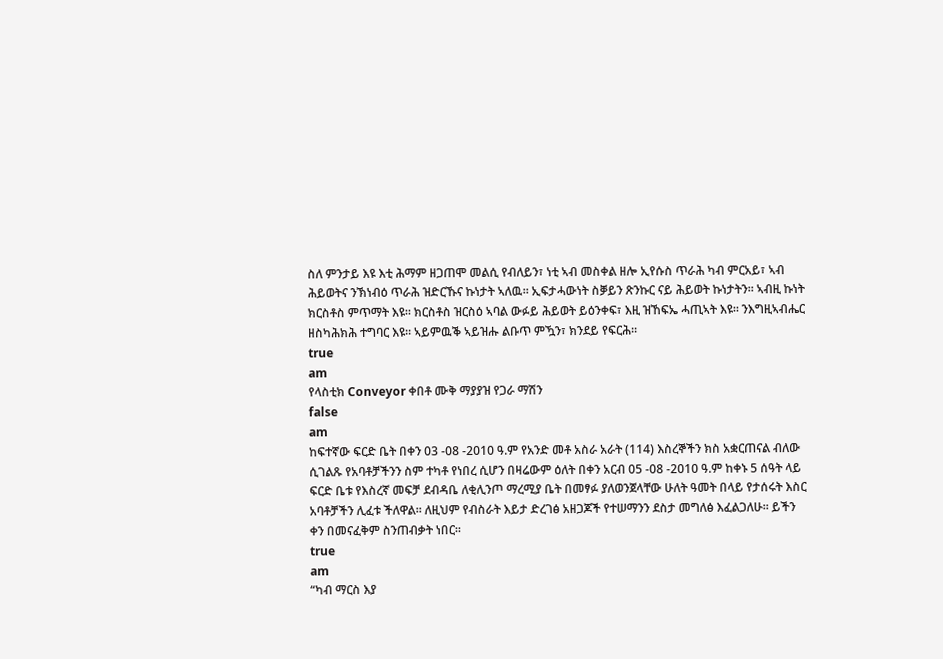ስለ ምንታይ እዩ እቲ ሕማም ዘጋጠሞ መልሲ የብለይን፣ ነቲ ኣብ መስቀል ዘሎ ኢየሱስ ጥራሕ ካብ ምርአይ፣ ኣብ ሕይወትና ንኽነብዕ ጥራሕ ዝድርኹና ኩነታት ኣለዉ። ኢፍታሓውነት ስቓይን ጽንኩር ናይ ሕይወት ኩነታትን። ኣብዚ ኩነት ክርስቶስ ምጥማት እዩ። ክርስቶስ ዝርስዕ ኣባል ውፉይ ሕይወት ይዕንቀፍ፣ እዚ ዝኸፍኤ ሓጢኣት እዩ። ንእግዚኣብሔር ዘስካሕክሕ ተግባር እዩ። ኣይምዉቕ ኣይዝሑ ልቡጥ ምዃን፣ ክንደይ የፍርሕ።
true
am
የላስቲክ Conveyor ቀበቶ ሙቅ ማያያዝ የጋራ ማሽን
false
am
ከፍተኛው ፍርድ ቤት በቀን 03 -08 -2010 ዓ.ም የአንድ መቶ አስራ አራት (114) እስረኞችን ክስ አቋርጠናል ብለው ሲገልጹ የአባቶቻችንን ስም ተካቶ የነበረ ሲሆን በዛሬውም ዕለት በቀን አርብ 05 -08 -2010 ዓ.ም ከቀኑ 5 ሰዓት ላይ ፍርድ ቤቱ የእስረኛ መፍቻ ደብዳቤ ለቂሊንጦ ማረሚያ ቤት በመፃፉ ያለወንጀላቸው ሁለት ዓመት በላይ የታሰሩት እስር አባቶቻችን ሊፈቱ ችለዋል፡፡ ለዚህም የብስራት እይታ ድረገፅ አዘጋጆች የተሠማንን ደስታ መግለፅ እፈልጋለሁ፡፡ ይችን ቀን በመናፈቅም ስንጠብቃት ነበር፡፡
true
am
“ካብ ማርስ እያ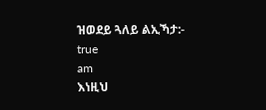ዝወደይ ጓለይ ልኢኻታ:-
true
am
እነዚህ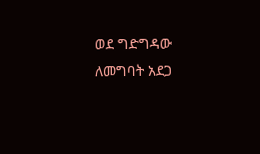ወደ ግድግዳው ለመግባት አደጋ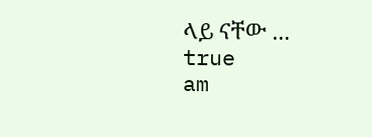ላይ ናቸው ...
true
am